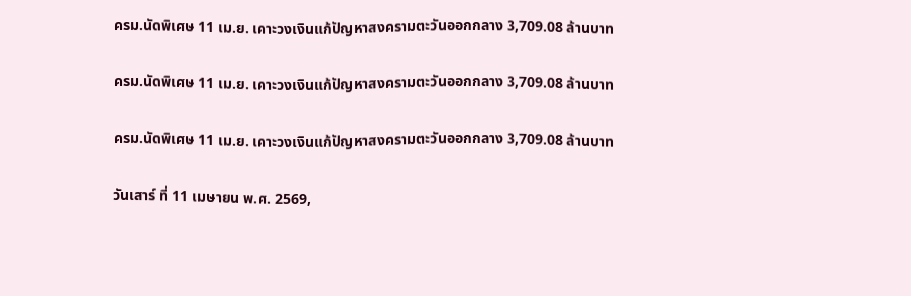ครม.นัดพิเศษ 11 เม.ย. เคาะวงเงินแก้ปัญหาสงครามตะวันออกกลาง 3,709.08 ล้านบาท

ครม.นัดพิเศษ 11 เม.ย. เคาะวงเงินแก้ปัญหาสงครามตะวันออกกลาง 3,709.08 ล้านบาท

ครม.นัดพิเศษ 11 เม.ย. เคาะวงเงินแก้ปัญหาสงครามตะวันออกกลาง 3,709.08 ล้านบาท

วันเสาร์ ที่ 11 เมษายน พ.ศ. 2569,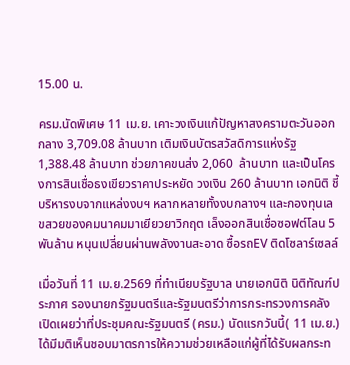15.00 น.

ครม.นัดพิเศษ 11 เม.ย. เคาะวงเงินแก้ปัญหาสงครามตะวันออกกลาง 3,709.08 ล้านบาท เติมเงินบัตรสวัสดิการแห่งรัฐ 1,388.48 ล้านบาท ช่วยภาคขนส่ง 2,060  ล้านบาท และเป็นโครงการสินเชื่อธงเขียวราคาประหยัด วงเงิน 260 ล้านบาท เอกนิติ ชี้บริหารงบจากแหล่งงบฯ หลากหลายทั้งงบกลางฯ และกองทุนเลขสวยของคมนาคมมาเยียวยาวิกฤต เล็งออกสินเชื่อซอฟต์โลน 5 พันล้าน หนุนเปลี่ยนผ่านพลังงานสะอาด ซื้อรถEV ติดโซลาร์เซลล์

เมื่อวันที่ 11 เม.ย.2569 ที่ทำเนียบรัฐบาล นายเอกนิติ นิติทัณฑ์ประภาศ รองนายกรัฐมนตรีและรัฐมนตรีว่าการกระทรวงการคลัง  เปิดเผยว่าที่ประชุมคณะรัฐมนตรี (ครม.) นัดแรกวันนี้( 11 เม.ย.)ได้มีมติเห็นชอบมาตรการให้ความช่วยเหลือแก่ผู้ที่ได้รับผลกระท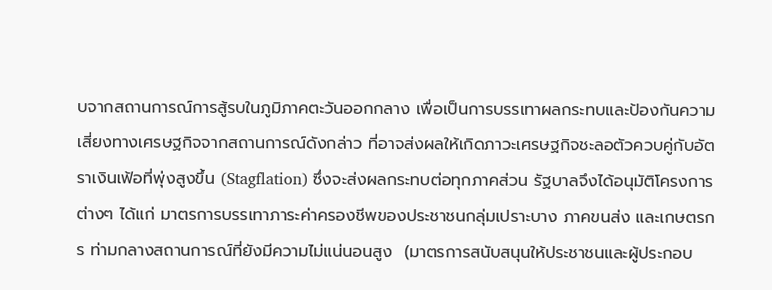บจากสถานการณ์การสู้รบในภูมิภาคตะวันออกกลาง เพื่อเป็นการบรรเทาผลกระทบและป้องกันความเสี่ยงทางเศรษฐกิจจากสถานการณ์ดังกล่าว ที่อาจส่งผลให้เกิดภาวะเศรษฐกิจชะลอตัวควบคู่กับอัตราเงินเฟ้อที่พุ่งสูงขึ้น (Stagflation) ซึ่งจะส่งผลกระทบต่อทุกภาคส่วน รัฐบาลจึงได้อนุมัติโครงการต่างๆ ได้แก่ มาตรการบรรเทาภาระค่าครองชีพของประชาชนกลุ่มเปราะบาง ภาคขนส่ง และเกษตรกร ท่ามกลางสถานการณ์ที่ยังมีความไม่แน่นอนสูง  (มาตรการสนับสนุนให้ประชาชนและผู้ประกอบ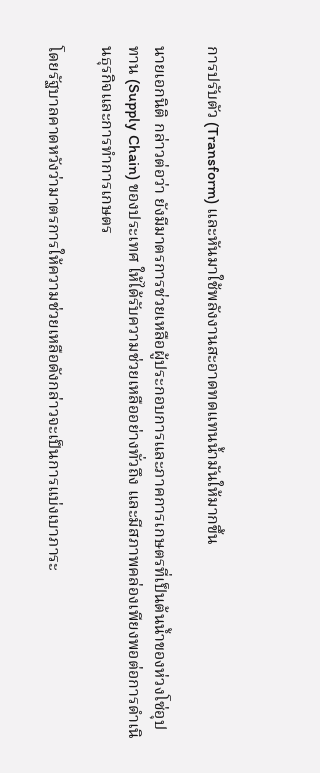การปรับตัว (Transform) และหันมาใช้พลังงานสะอาดทดแทนน้ำมันให้มากขึ้น

นายเอกนิติ กล่าวต่อว่า ยังมีมาตรการช่วยเหลือผู้ประกอบการและภาคการเกษตรที่เป็นต้นน้ำของห่วงโซ่อุปทาน (Supply Chain) ของประเทศ ให้ได้รับความช่วยเหลืออย่างทั่วถึง และมีสภาพคล่องเพียงพอต่อการดำเนินธุรกิจและการทำการเกษตร

โดยรัฐบาลคาดหวังว่ามาตรการให้ความช่วยเหลือดังกล่าวจะเป็นการแบ่งเบาภาระ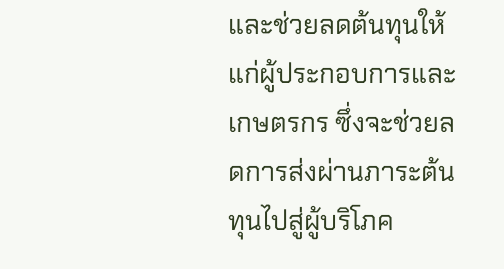และช่วยลดต้นทุนให้แก่ผู้ประกอบการและเกษตรกร ซึ่งจะช่วยลดการส่งผ่านภาระต้นทุนไปสู่ผู้บริโภค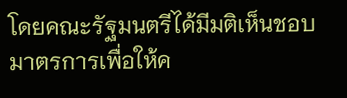โดยคณะรัฐมนตรีได้มีมติเห็นชอบมาตรการเพื่อให้ค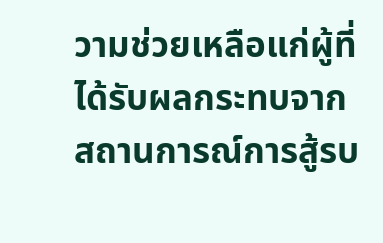วามช่วยเหลือแก่ผู้ที่ได้รับผลกระทบจากสถานการณ์การสู้รบ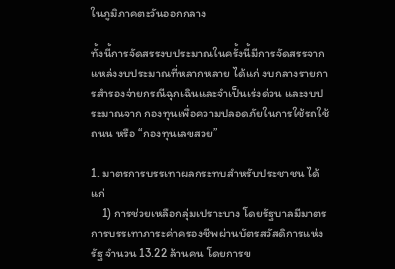ในภูมิภาคตะวันออกกลาง

ทั้งนี้การจัดสรรงบประมาณในครั้งนี้มีการจัดสรรจากแหล่งงบประมาณที่หลากหลาย ได้แก่ งบกลางรายการสำรองจ่ายกรณีฉุกเฉินและจำเป็นเร่งด่วน และงบประมาณจาก กองทุนเพื่อความปลอดภัยในการใช้รถใช้ถนน หรือ “กองทุนเลขสวย”

1. มาตรการบรรเทาผลกระทบสำหรับประชาชน ได้แก่
    1) การช่วยเหลือกลุ่มเปราะบาง โดยรัฐบาลมีมาตรการบรรเทาภาระค่าครองชีพผ่านบัตรสวัสดิการแห่งรัฐ จำนวน 13.22 ล้านคน โดยการข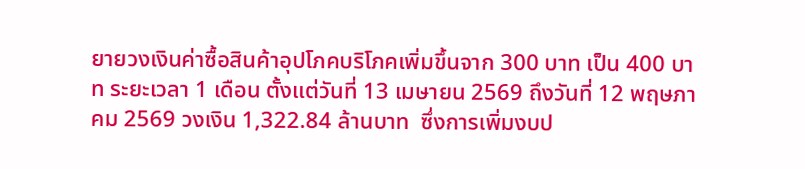ยายวงเงินค่าซื้อสินค้าอุปโภคบริโภคเพิ่มขึ้นจาก 300 บาท เป็น 400 บาท ระยะเวลา 1 เดือน ตั้งแต่วันที่ 13 เมษายน 2569 ถึงวันที่ 12 พฤษภาคม 2569 วงเงิน 1,322.84 ล้านบาท  ซึ่งการเพิ่มงบป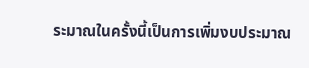ระมาณในครั้งนี้เป็นการเพิ่มงบประมาณ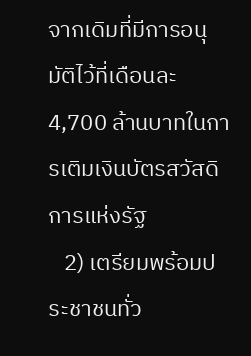จากเดิมที่มีการอนุมัติไว้ที่เดือนละ 4,700 ล้านบาทในการเติมเงินบัตรสวัสดิการแห่งรัฐ
   2) เตรียมพร้อมประชาชนทั่ว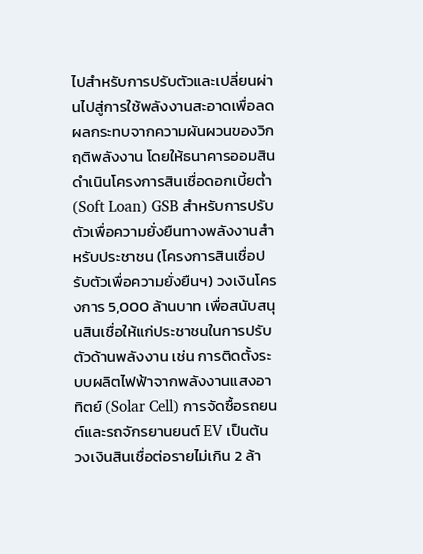ไปสำหรับการปรับตัวและเปลี่ยนผ่านไปสู่การใช้พลังงานสะอาดเพื่อลดผลกระทบจากความผันผวนของวิกฤติพลังงาน โดยให้ธนาคารออมสินดำเนินโครงการสินเชื่อดอกเบี้ยต่ำ (Soft Loan) GSB สำหรับการปรับตัวเพื่อความยั่งยืนทางพลังงานสำหรับประชาชน (โครงการสินเชื่อปรับตัวเพื่อความยั่งยืนฯ) วงเงินโครงการ 5,000 ล้านบาท เพื่อสนับสนุนสินเชื่อให้แก่ประชาชนในการปรับตัวด้านพลังงาน เช่น การติดตั้งระบบผลิตไฟฟ้าจากพลังงานแสงอาทิตย์ (Solar Cell) การจัดซื้อรถยนต์และรถจักรยานยนต์ EV เป็นต้น วงเงินสินเชื่อต่อรายไม่เกิน 2 ล้า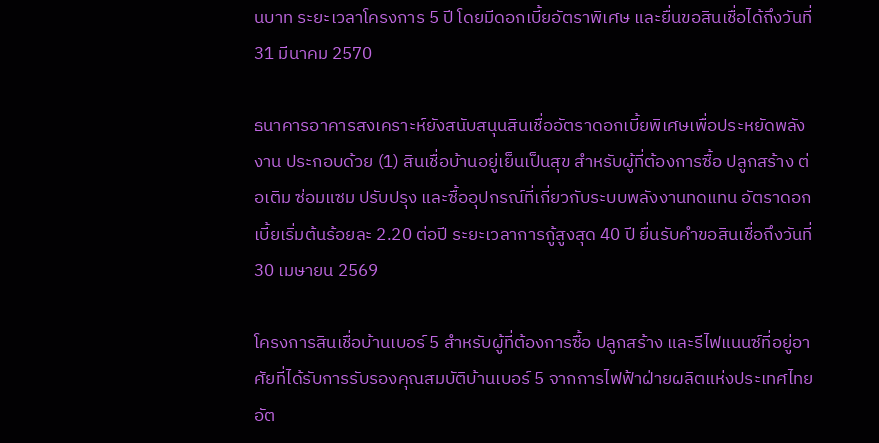นบาท ระยะเวลาโครงการ 5 ปี โดยมีดอกเบี้ยอัตราพิเศษ และยื่นขอสินเชื่อได้ถึงวันที่ 31 มีนาคม 2570

ธนาคารอาคารสงเคราะห์ยังสนับสนุนสินเชื่ออัตราดอกเบี้ยพิเศษเพื่อประหยัดพลังงาน ประกอบด้วย (1) สินเชื่อบ้านอยู่เย็นเป็นสุข สำหรับผู้ที่ต้องการซื้อ ปลูกสร้าง ต่อเติม ซ่อมแซม ปรับปรุง และซื้ออุปกรณ์ที่เกี่ยวกับระบบพลังงานทดแทน อัตราดอกเบี้ยเริ่มต้นร้อยละ 2.20 ต่อปี ระยะเวลาการกู้สูงสุด 40 ปี ยื่นรับคำขอสินเชื่อถึงวันที่ 30 เมษายน 2569

โครงการสินเชื่อบ้านเบอร์ 5 สำหรับผู้ที่ต้องการซื้อ ปลูกสร้าง และรีไฟแนนซ์ที่อยู่อาศัยที่ได้รับการรับรองคุณสมบัติบ้านเบอร์ 5 จากการไฟฟ้าฝ่ายผลิตแห่งประเทศไทย อัต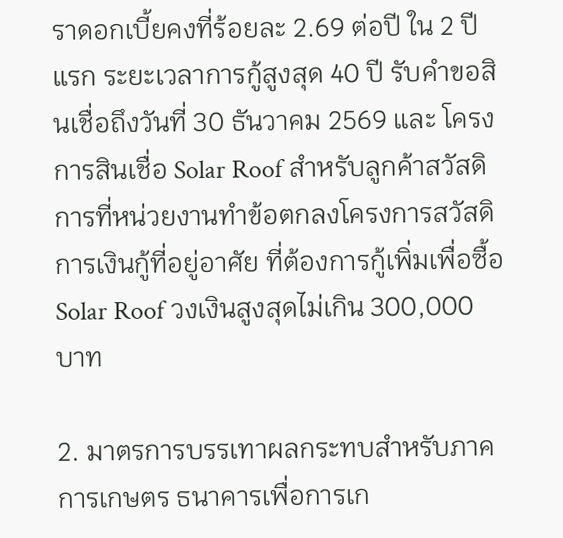ราดอกเบี้ยคงที่ร้อยละ 2.69 ต่อปี ใน 2 ปีแรก ระยะเวลาการกู้สูงสุด 40 ปี รับคำขอสินเชื่อถึงวันที่ 30 ธันวาคม 2569 และ โครงการสินเชื่อ Solar Roof สำหรับลูกค้าสวัสดิการที่หน่วยงานทำข้อตกลงโครงการสวัสดิการเงินกู้ที่อยู่อาศัย ที่ต้องการกู้เพิ่มเพื่อซื้อ Solar Roof วงเงินสูงสุดไม่เกิน 300,000 บาท

2. มาตรการบรรเทาผลกระทบสำหรับภาคการเกษตร ธนาคารเพื่อการเก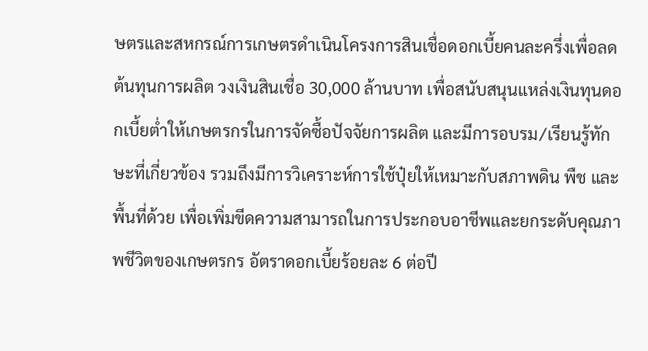ษตรและสหกรณ์การเกษตรดำเนินโครงการสินเชื่อดอกเบี้ยคนละครึ่งเพื่อลดต้นทุนการผลิต วงเงินสินเชื่อ 30,000 ล้านบาท เพื่อสนับสนุนแหล่งเงินทุนดอกเบี้ยต่ำให้เกษตรกรในการจัดซื้อปัจจัยการผลิต และมีการอบรม/เรียนรู้ทักษะที่เกี่ยวข้อง รวมถึงมีการวิเคราะห์การใช้ปุ๋ยให้เหมาะกับสภาพดิน พืช และพื้นที่ด้วย เพื่อเพิ่มขีดความสามารถในการประกอบอาชีพและยกระดับคุณภาพชีวิตของเกษตรกร อัตราดอกเบี้ยร้อยละ 6 ต่อปี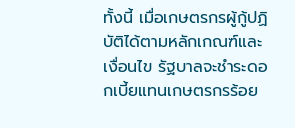ทั้งนี้ เมื่อเกษตรกรผู้กู้ปฏิบัติได้ตามหลักเกณฑ์และเงื่อนไข รัฐบาลจะชำระดอกเบี้ยแทนเกษตรกรร้อย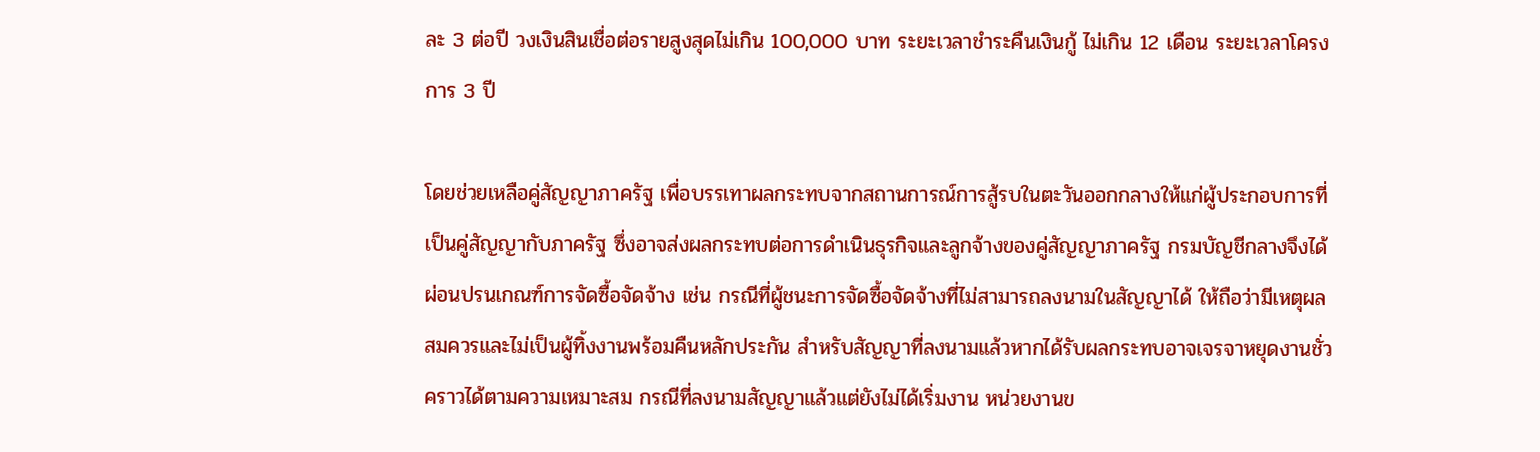ละ 3 ต่อปี วงเงินสินเชื่อต่อรายสูงสุดไม่เกิน 100,000 บาท ระยะเวลาชำระคืนเงินกู้ ไม่เกิน 12 เดือน ระยะเวลาโครงการ 3 ปี

โดยช่วยเหลือคู่สัญญาภาครัฐ เพื่อบรรเทาผลกระทบจากสถานการณ์การสู้รบในตะวันออกกลางให้แก่ผู้ประกอบการที่เป็นคู่สัญญากับภาครัฐ ซึ่งอาจส่งผลกระทบต่อการดำเนินธุรกิจและลูกจ้างของคู่สัญญาภาครัฐ กรมบัญชีกลางจึงได้ผ่อนปรนเกณฑ์การจัดซื้อจัดจ้าง เช่น กรณีที่ผู้ชนะการจัดซื้อจัดจ้างที่ไม่สามารถลงนามในสัญญาได้ ให้ถือว่ามีเหตุผลสมควรและไม่เป็นผู้ทิ้งงานพร้อมคืนหลักประกัน สำหรับสัญญาที่ลงนามแล้วหากได้รับผลกระทบอาจเจรจาหยุดงานชั่วคราวได้ตามความเหมาะสม กรณีที่ลงนามสัญญาแล้วแต่ยังไม่ได้เริ่มงาน หน่วยงานข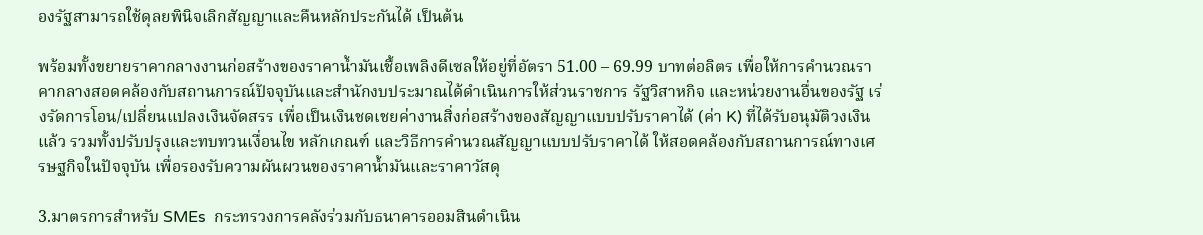องรัฐสามารถใช้ดุลยพินิจเลิกสัญญาและคืนหลักประกันได้ เป็นต้น

พร้อมทั้งขยายราคากลางงานก่อสร้างของราคาน้ำมันเชื้อเพลิงดีเซลให้อยู่ที่อัตรา 51.00 – 69.99 บาทต่อลิตร เพื่อให้การคำนวณราคากลางสอดคล้องกับสถานการณ์ปัจจุบันและสำนักงบประมาณได้ดำเนินการให้ส่วนราชการ รัฐวิสาหกิจ และหน่วยงานอื่นของรัฐ เร่งรัดการโอน/เปลี่ยนแปลงเงินจัดสรร เพื่อเป็นเงินชดเชยค่างานสิ่งก่อสร้างของสัญญาแบบปรับราคาได้ (ค่า K) ที่ได้รับอนุมัติวงเงินแล้ว รวมทั้งปรับปรุงและทบทวนเงื่อนไข หลักเกณฑ์ และวิธีการคำนวณสัญญาแบบปรับราคาได้ ให้สอดคล้องกับสถานการณ์ทางเศรษฐกิจในปัจจุบัน เพื่อรองรับความผันผวนของราคาน้ำมันและราคาวัสดุ

3.มาตรการสำหรับ SMEs  กระทรวงการคลังร่วมกับธนาคารออมสินดำเนิน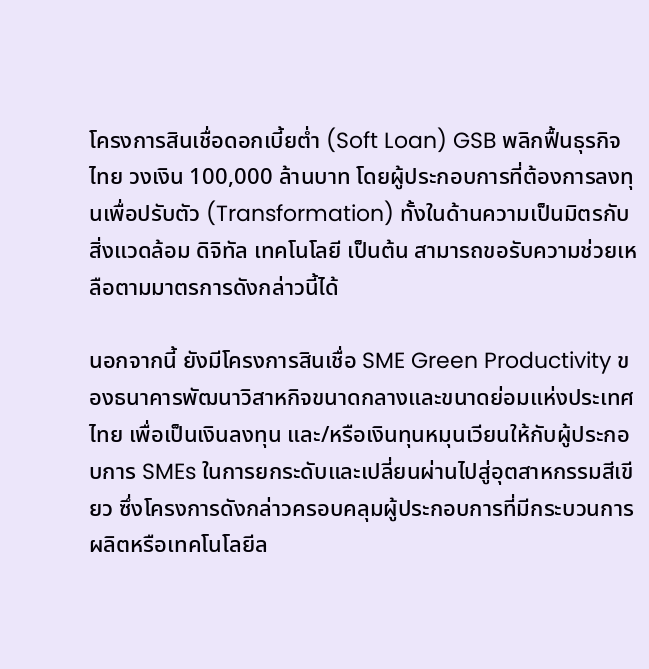โครงการสินเชื่อดอกเบี้ยต่ำ (Soft Loan) GSB พลิกฟื้นธุรกิจไทย วงเงิน 100,000 ล้านบาท โดยผู้ประกอบการที่ต้องการลงทุนเพื่อปรับตัว (Transformation) ทั้งในด้านความเป็นมิตรกับสิ่งแวดล้อม ดิจิทัล เทคโนโลยี เป็นต้น สามารถขอรับความช่วยเหลือตามมาตรการดังกล่าวนี้ได้

นอกจากนี้ ยังมีโครงการสินเชื่อ SME Green Productivity ของธนาคารพัฒนาวิสาหกิจขนาดกลางและขนาดย่อมแห่งประเทศไทย เพื่อเป็นเงินลงทุน และ/หรือเงินทุนหมุนเวียนให้กับผู้ประกอบการ SMEs ในการยกระดับและเปลี่ยนผ่านไปสู่อุตสาหกรรมสีเขียว ซึ่งโครงการดังกล่าวครอบคลุมผู้ประกอบการที่มีกระบวนการผลิตหรือเทคโนโลยีล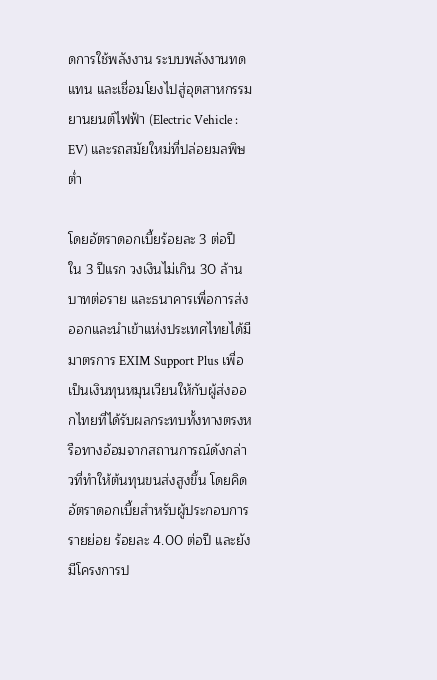ดการใช้พลังงาน ระบบพลังงานทดแทน และเชื่อมโยงไปสู่อุตสาหกรรมยานยนต์ไฟฟ้า (Electric Vehicle : EV) และรถสมัยใหม่ที่ปล่อยมลพิษต่ำ

โดยอัตราดอกเบี้ยร้อยละ 3 ต่อปี ใน 3 ปีแรก วงเงินไม่เกิน 30 ล้านบาทต่อราย และธนาคารเพื่อการส่งออกและนำเข้าแห่งประเทศไทยได้มีมาตรการ EXIM Support Plus เพื่อเป็นเงินทุนหมุนเวียนให้กับผู้ส่งออกไทยที่ได้รับผลกระทบทั้งทางตรงหรือทางอ้อมจากสถานการณ์ดังกล่าวที่ทำให้ต้นทุนขนส่งสูงขึ้น โดยคิดอัตราดอกเบี้ยสำหรับผู้ประกอบการรายย่อย ร้อยละ 4.00 ต่อปี และยังมีโครงการป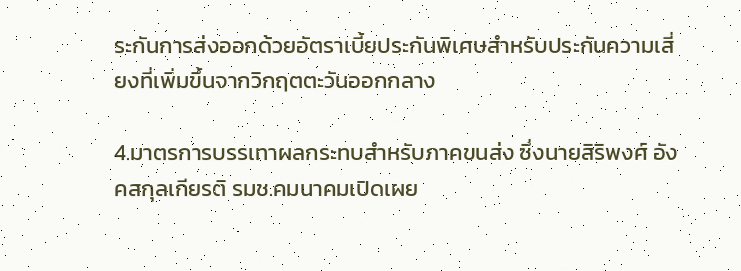ระกันการส่งออกด้วยอัตราเบี้ยประกันพิเศษสำหรับประกันความเสี่ยงที่เพิ่มขึ้นจากวิกฤตตะวันออกกลาง

4.มาตรการบรรเทาผลกระทบสำหรับภาคขนส่ง ซึ่งนายสิริพงศ์ อังคสกุลเกียรติ รมช.คมนาคมเปิดเผย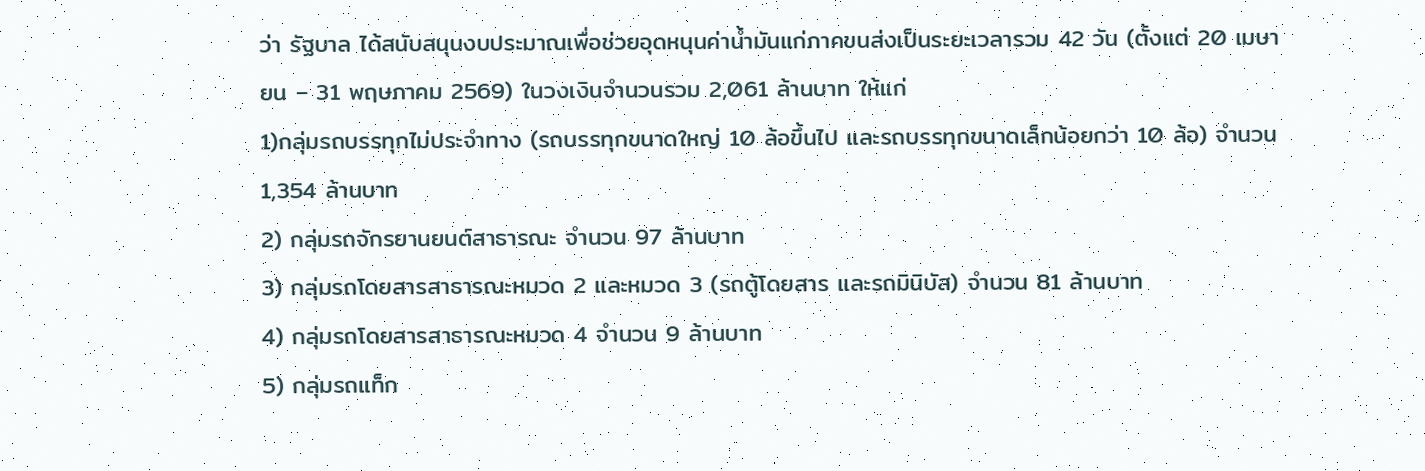ว่า รัฐบาล ได้สนับสนุนงบประมาณเพื่อช่วยอุดหนุนค่าน้ำมันแก่ภาคขนส่งเป็นระยะเวลารวม 42 วัน (ตั้งแต่ 20 เมษายน – 31 พฤษภาคม 2569) ในวงเงินจำนวนรวม 2,061 ล้านบาท ให้แก่
1)กลุ่มรถบรรทุกไม่ประจำทาง (รถบรรทุกขนาดใหญ่ 10 ล้อขึ้นไป และรถบรรทุกขนาดเล็กน้อยกว่า 10 ล้อ) จำนวน 1,354 ล้านบาท
2) กลุ่มรถจักรยานยนต์สาธารณะ จำนวน 97 ล้านบาท
3) กลุ่มรถโดยสารสาธารณะหมวด 2 และหมวด 3 (รถตู้โดยสาร และรถมินิบัส) จำนวน 81 ล้านบาท
4) กลุ่มรถโดยสารสาธารณะหมวด 4 จำนวน 9 ล้านบาท
5) กลุ่มรถแท็ก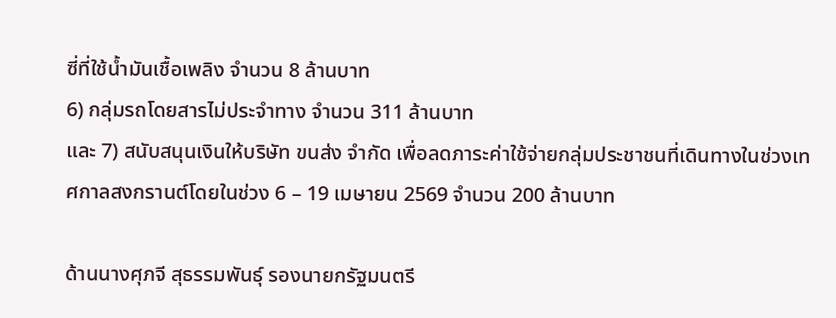ซี่ที่ใช้น้ำมันเชื้อเพลิง จำนวน 8 ล้านบาท
6) กลุ่มรถโดยสารไม่ประจำทาง จำนวน 311 ล้านบาท
และ 7) สนับสนุนเงินให้บริษัท ขนส่ง จำกัด เพื่อลดภาระค่าใช้จ่ายกลุ่มประชาชนที่เดินทางในช่วงเทศกาลสงกรานต์โดยในช่วง 6 – 19 เมษายน 2569 จำนวน 200 ล้านบาท

ด้านนางศุภจี สุธรรมพันธุ์ รองนายกรัฐมนตรี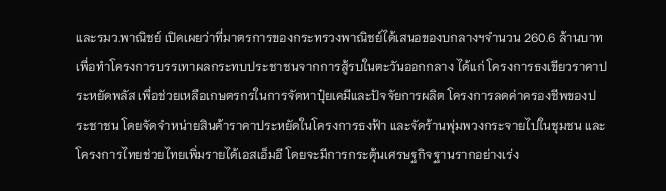และรมว.พาณิชย์ เปิดเผยว่าที่มาตรการของกระทรวงพาณิชย์ได้เสนอของบกลางฯจำนวน 260.6 ล้านบาทเพื่อทำโครงการบรรเทาผลกระทบประชาชนจากการสู้รบในตะวันออกกลาง ได้แก่ โครงการธงเขียวราคาประหยัดพลัส เพื่อช่วยเหลือเกษตรกรในการจัดหาปุ๋ยเคมีและปัจจัยการผลิต โครงการลดค่าครองชีพของประชาชน โดยจัดจำหน่ายสินค้าราคาประหยัดในโครงการธงฟ้า และจัดร้านพุ่มพวงกระจายไปในชุมชน และโครงการไทยช่วยไทยเพิ่มรายได้เอสเอ็มอี โดยจะมีการกระตุ้นเศรษฐกิจฐานรากอย่างเร่ง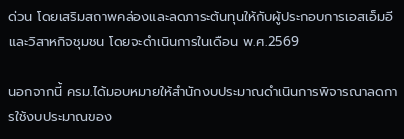ด่วน โดยเสริมสถาพคล่องและลดภาระต้นทุนให้กับผู้ประกอบการเอสเอ็มอีและวิสาหกิจชุมชน โดยจะดำเนินการในเดือน พ.ศ.2569

นอกจากนี้ ครม.ได้มอบหมายให้สำนักงบประมาณดำเนินการพิจารณาลดการใช้งบประมาณของ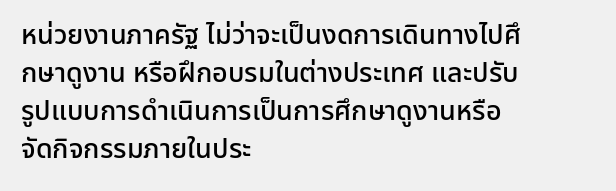หน่วยงานภาครัฐ ไม่ว่าจะเป็นงดการเดินทางไปศึกษาดูงาน หรือฝึกอบรมในต่างประเทศ และปรับรูปแบบการดำเนินการเป็นการศึกษาดูงานหรือจัดกิจกรรมภายในประ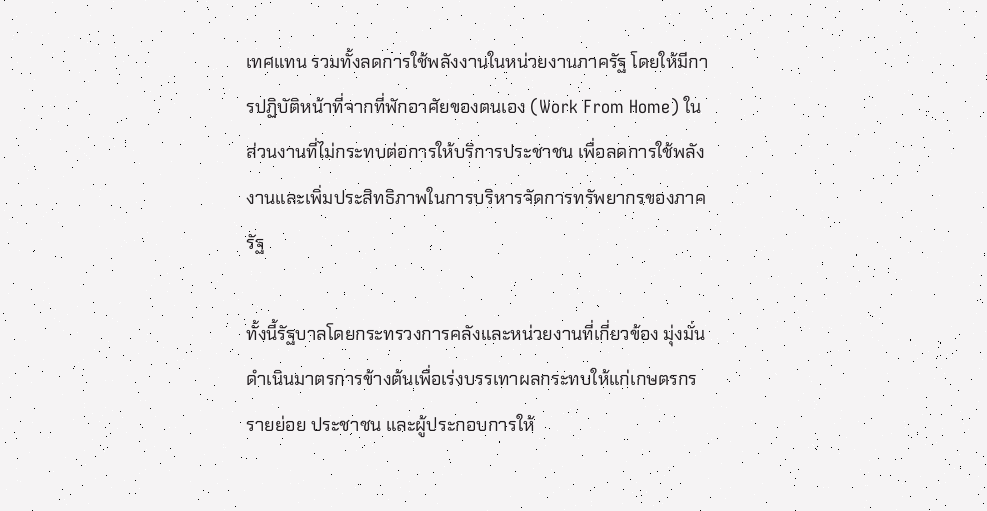เทศแทน รวมทั้งลดการใช้พลังงานในหน่วยงานภาครัฐ โดยให้มีการปฏิบัติหน้าที่จากที่พักอาศัยของตนเอง (Work From Home) ในส่วนงานที่ไม่กระทบต่อการให้บริการประชาชน เพื่อลดการใช้พลังงานและเพิ่มประสิทธิภาพในการบริหารจัดการทรัพยากรของภาครัฐ

ทั้งนี้รัฐบาลโดยกระทรวงการคลังและหน่วยงานที่เกี่ยวข้อง มุ่งมั่นดำเนินมาตรการข้างต้นเพื่อเร่งบรรเทาผลกระทบให้แก่เกษตรกรรายย่อย ประชาชน และผู้ประกอบการให้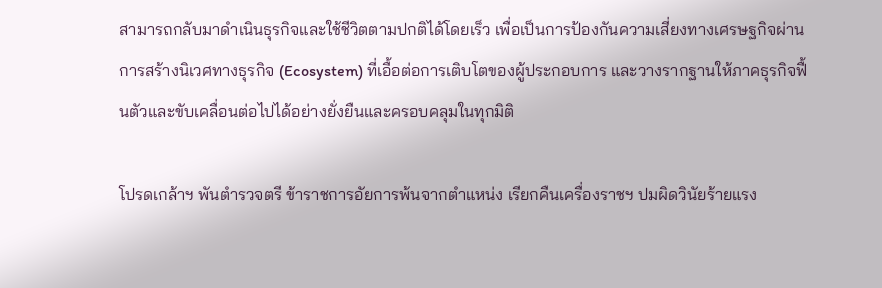สามารถกลับมาดำเนินธุรกิจและใช้ชีวิตตามปกติได้โดยเร็ว เพื่อเป็นการป้องกันความเสี่ยงทางเศรษฐกิจผ่านการสร้างนิเวศทางธุรกิจ (Ecosystem) ที่เอื้อต่อการเติบโตของผู้ประกอบการ และวางรากฐานให้ภาคธุรกิจฟื้นตัวและขับเคลื่อนต่อไปได้อย่างยั่งยืนและครอบคลุมในทุกมิติ

โปรดเกล้าฯ พันตำรวจตรี ข้าราชการอัยการพ้นจากตำแหน่ง เรียกคืนเครื่องราชฯ ปมผิดวินัยร้ายแรง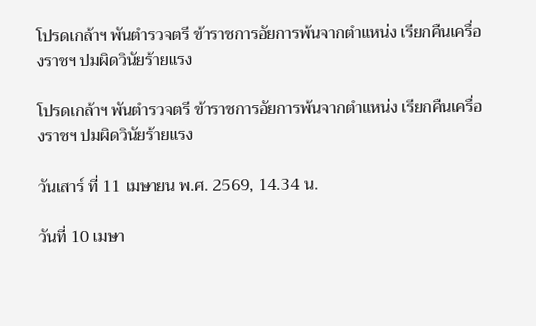โปรดเกล้าฯ พันตำรวจตรี ข้าราชการอัยการพ้นจากตำแหน่ง เรียกคืนเครื่องราชฯ ปมผิดวินัยร้ายแรง

โปรดเกล้าฯ พันตำรวจตรี ข้าราชการอัยการพ้นจากตำแหน่ง เรียกคืนเครื่องราชฯ ปมผิดวินัยร้ายแรง

วันเสาร์ ที่ 11 เมษายน พ.ศ. 2569, 14.34 น.

วันที่ 10 เมษา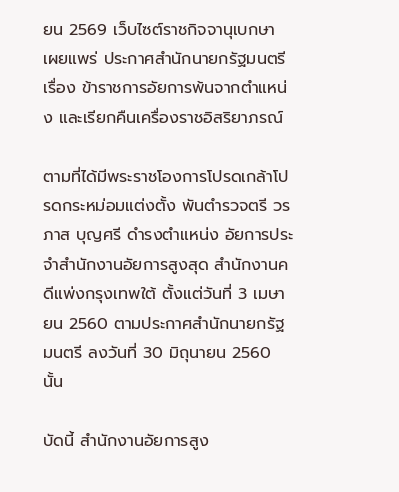ยน 2569 เว็บไซต์ราชกิจจานุเบกษา เผยแพร่ ประกาศสำนักนายกรัฐมนตรี เรื่อง ข้าราชการอัยการพ้นจากตำแหน่ง และเรียกคืนเครื่องราชอิสริยาภรณ์

ตามที่ได้มีพระราชโองการโปรดเกล้าโปรดกระหม่อมแต่งตั้ง พันตำรวจตรี วรภาส บุญศรี ดำรงตำแหน่ง อัยการประจำสำนักงานอัยการสูงสุด สำนักงานคดีแพ่งกรุงเทพใต้ ตั้งแต่วันที่ 3 เมษายน 2560 ตามประกาศสำนักนายกรัฐมนตรี ลงวันที่ 30 มิถุนายน 2560 นั้น

บัดนี้ สำนักงานอัยการสูง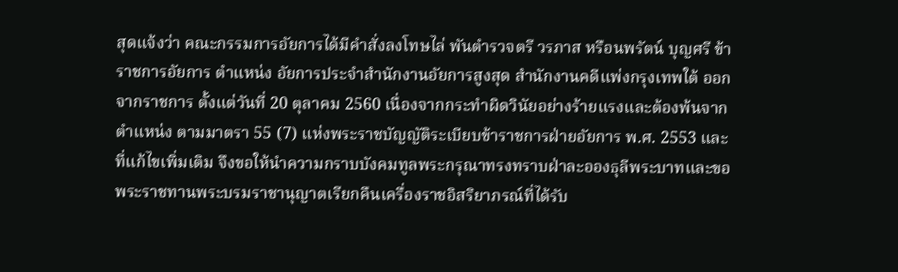สุดแจ้งว่า คณะกรรมการอัยการได้มีคำสั่งลงโทษไล่ พันตำรวจตรี วรภาส หรือนพรัตน์ บุญศรี ข้าราชการอัยการ ตำแหน่ง อัยการประจำสำนักงานอัยการสูงสุด สำนักงานคดีแพ่งกรุงเทพใต้ ออกจากราชการ ตั้งแต่วันที่ 20 ตุลาคม 2560 เนื่องจากกระทำผิดวินัยอย่างร้ายแรงและต้องพ้นจากตำแหน่ง ตามมาตรา 55 (7) แห่งพระราชบัญญัติระเบียบข้าราชการฝ่ายอัยการ พ.ศ. 2553 และที่แก้ไขเพิ่มเติม จึงขอให้นำความกราบบังคมทูลพระกรุณาทรงทราบฝ่าละอองธุลีพระบาทและขอพระราชทานพระบรมราชานุญาตเรียกคืนเครื่องราชอิสริยาภรณ์ที่ได้รับ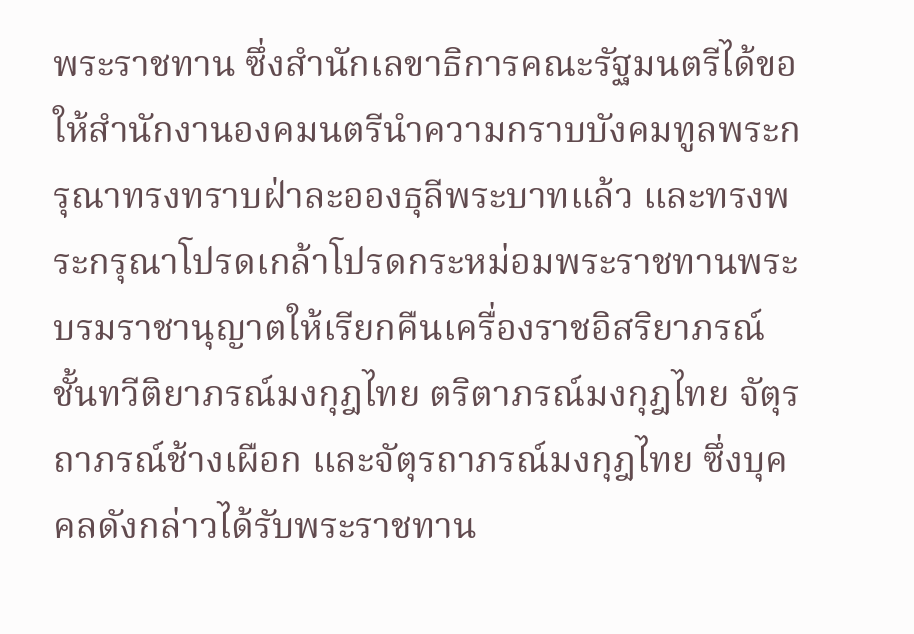พระราชทาน ซึ่งสำนักเลขาธิการคณะรัฐมนตรีได้ขอให้สำนักงานองคมนตรีนำความกราบบังคมทูลพระกรุณาทรงทราบฝ่าละอองธุลีพระบาทแล้ว และทรงพระกรุณาโปรดเกล้าโปรดกระหม่อมพระราชทานพระบรมราชานุญาตให้เรียกคืนเครื่องราชอิสริยาภรณ์ชั้นทวีติยาภรณ์มงกุฎไทย ตริตาภรณ์มงกุฎไทย จัตุรถาภรณ์ช้างเผือก และจัตุรถาภรณ์มงกุฎไทย ซึ่งบุคคลดังกล่าวได้รับพระราชทาน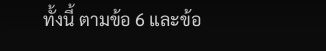ทั้งนี้ ตามข้อ 6 และข้อ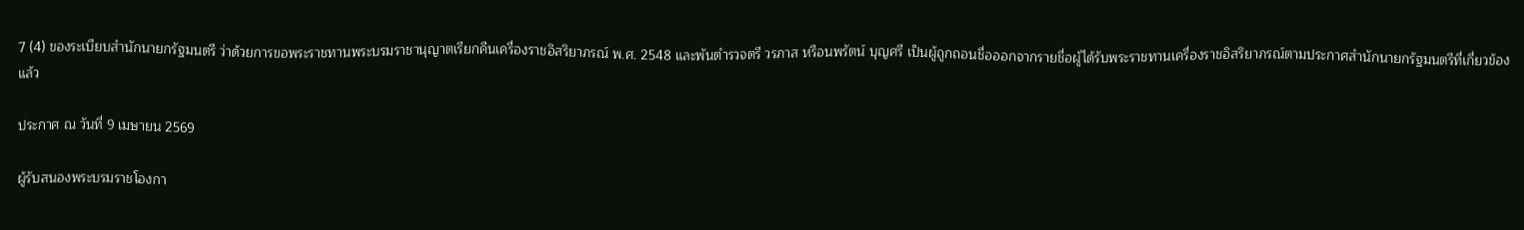7 (4) ของระเบียบสำนักนายกรัฐมนตรี ว่าด้วยการขอพระราชทานพระบรมราชานุญาตเรียกคืนเครื่องราชอิสริยาภรณ์ พ.ศ. 2548 และพันตำรวจตรี วรภาส หรือนพรัตน์ บุญศรี เป็นผู้ถูกถอนชื่อออกจากรายชื่อผู้ได้รับพระราชทานเครื่องราชอิสริยาภรณ์ตามประกาศสำนักนายกรัฐมนตรีที่เกี่ยวข้องแล้ว

ประกาศ ณ วันที่ 9 เมษายน 2569

ผู้รับสนองพระบรมราชโองกา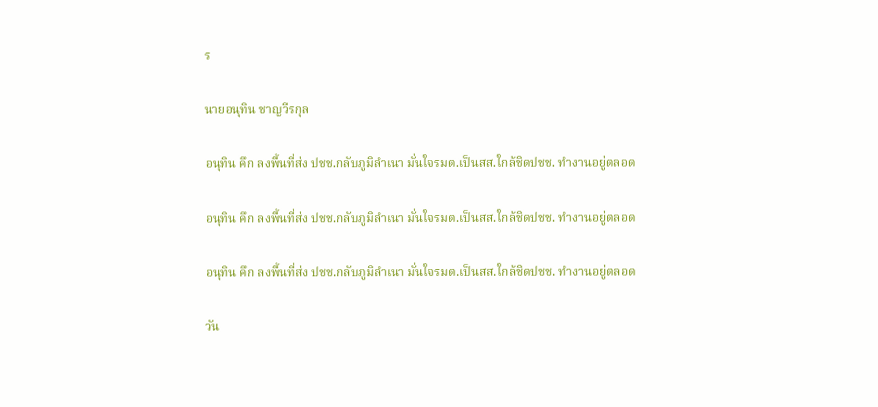ร

นายอนุทิน ชาญวีรกุล

อนุทิน คึก ลงพื้นที่ส่ง ปชช.กลับภูมิลำเนา มั่นใจรมต.เป็นสส.ใกล้ชิดปชช. ทำงานอยู่ตลอด

อนุทิน คึก ลงพื้นที่ส่ง ปชช.กลับภูมิลำเนา มั่นใจรมต.เป็นสส.ใกล้ชิดปชช. ทำงานอยู่ตลอด

อนุทิน คึก ลงพื้นที่ส่ง ปชช.กลับภูมิลำเนา มั่นใจรมต.เป็นสส.ใกล้ชิดปชช. ทำงานอยู่ตลอด

วัน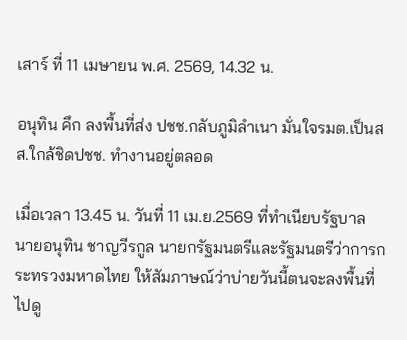เสาร์ ที่ 11 เมษายน พ.ศ. 2569, 14.32 น.

อนุทิน คึก ลงพื้นที่ส่ง ปชช.กลับภูมิลำเนา มั่นใจรมต.เป็นสส.ใกล้ชิดปชช. ทำงานอยู่ตลอด

เมื่อเวลา 13.45 น. วันที่ 11 เม.ย.2569 ที่ทำเนียบรัฐบาล นายอนุทิน ชาญวีรกูล นายกรัฐมนตรีและรัฐมนตรีว่าการกระทรวงมหาดไทย ให้สัมภาษณ์ว่าบ่ายวันนี้ตนจะลงพื้นที่ไปดู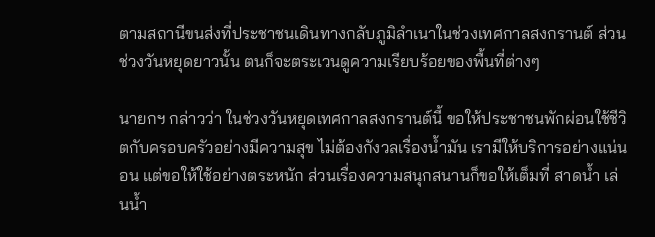ตามสถานีขนส่งที่ประชาชนเดินทางกลับภูมิลำเนาในช่วงเทศกาลสงกรานต์ ส่วนช่วงวันหยุดยาวนั้น ตนก็จะตระเวนดูความเรียบร้อยของพื้นที่ต่างๆ

นายกฯ กล่าวว่า ในช่วงวันหยุดเทศกาลสงกรานต์นี้ ขอให้ประชาชนพักผ่อนใช้ชีวิตกับครอบครัวอย่างมีความสุข ไม่ต้องกังวลเรื่องน้ำมัน เรามีให้บริการอย่างแน่นอน แต่ขอให้ใช้อย่างตระหนัก ส่วนเรื่องความสนุกสนานก็ขอให้เต็มที่ สาดน้ำ เล่นน้ำ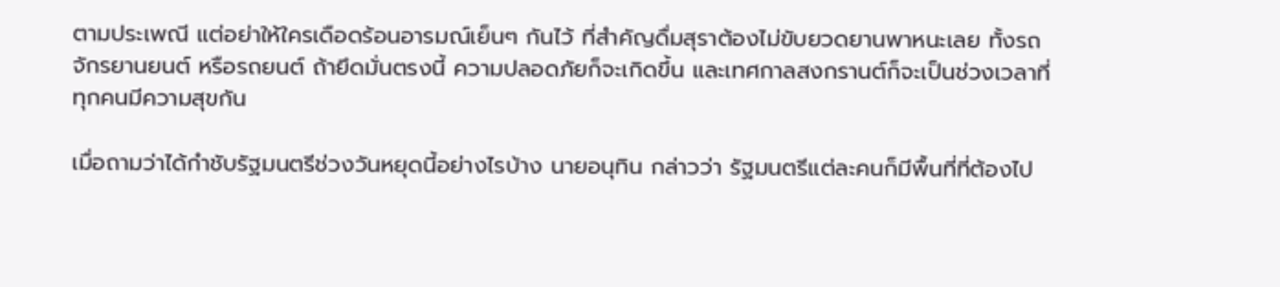ตามประเพณี แต่อย่าให้ใครเดือดร้อนอารมณ์เย็นๆ กันไว้ ที่สำคัญดื่มสุราต้องไม่ขับยวดยานพาหนะเลย ทั้งรถจักรยานยนต์ หรือรถยนต์ ถ้ายึดมั่นตรงนี้ ความปลอดภัยก็จะเกิดขึ้น และเทศกาลสงกรานต์ก็จะเป็นช่วงเวลาที่ทุกคนมีความสุขกัน

เมื่อถามว่าได้กำชับรัฐมนตรีช่วงวันหยุดนี้อย่างไรบ้าง นายอนุทิน กล่าวว่า รัฐมนตรีแต่ละคนก็มีพื้นที่ที่ต้องไป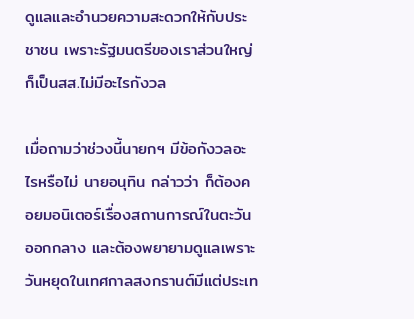ดูแลและอำนวยความสะดวกให้กับประชาชน เพราะรัฐมนตรีของเราส่วนใหญ่ก็เป็นสส.ไม่มีอะไรกังวล

เมื่อถามว่าช่วงนี้นายกฯ มีข้อกังวลอะไรหรือไม่ นายอนุทิน กล่าวว่า ก็ต้องคอยมอนิเตอร์เรื่องสถานการณ์ในตะวันออกกลาง และต้องพยายามดูแลเพราะวันหยุดในเทศกาลสงกรานต์มีแต่ประเท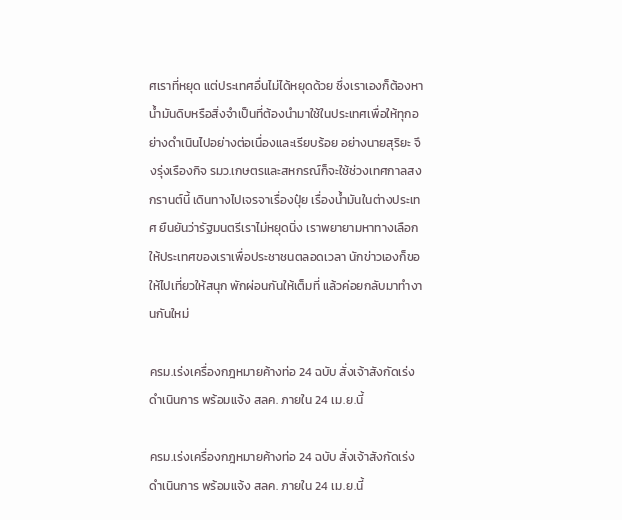ศเราที่หยุด แต่ประเทศอื่นไม่ได้หยุดด้วย ซึ่งเราเองก็ต้องหาน้ำมันดิบหรือสิ่งจำเป็นที่ต้องนำมาใช้ในประเทศเพื่อให้ทุกอย่างดำเนินไปอย่างต่อเนื่องและเรียบร้อย อย่างนายสุริยะ จึงรุ่งเรืองกิจ รมว.เกษตรและสหกรณ์ก็จะใช้ช่วงเทศกาลสงกรานต์นี้ เดินทางไปเจรจาเรื่องปุ๋ย เรื่องน้ำมันในต่างประเทศ ยืนยันว่ารัฐมนตรีเราไม่หยุดนิ่ง เราพยายามหาทางเลือกให้ประเทศของเราเพื่อประชาชนตลอดเวลา นักข่าวเองก็ขอให้ไปเที่ยวให้สนุก พักผ่อนกันให้เต็มที่ แล้วค่อยกลับมาทำงานกันใหม่

ครม.เร่งเครื่องกฎหมายค้างท่อ 24 ฉบับ สั่งเจ้าสังกัดเร่งดำเนินการ พร้อมแจ้ง สลค. ภายใน 24 เม.ย.นี้

ครม.เร่งเครื่องกฎหมายค้างท่อ 24 ฉบับ สั่งเจ้าสังกัดเร่งดำเนินการ พร้อมแจ้ง สลค. ภายใน 24 เม.ย.นี้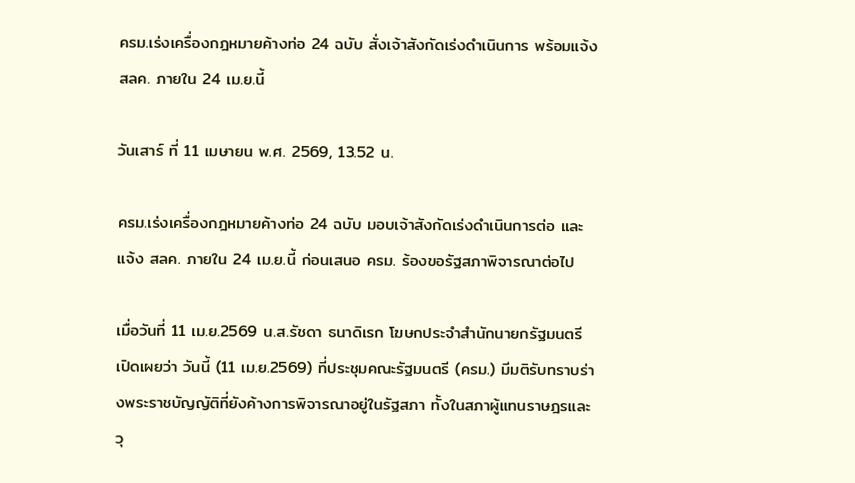ครม.เร่งเครื่องกฎหมายค้างท่อ 24 ฉบับ สั่งเจ้าสังกัดเร่งดำเนินการ พร้อมแจ้ง สลค. ภายใน 24 เม.ย.นี้

วันเสาร์ ที่ 11 เมษายน พ.ศ. 2569, 13.52 น.

ครม.เร่งเครื่องกฎหมายค้างท่อ 24 ฉบับ มอบเจ้าสังกัดเร่งดำเนินการต่อ และแจ้ง สลค. ภายใน 24 เม.ย.นี้ ก่อนเสนอ ครม. ร้องขอรัฐสภาพิจารณาต่อไป

เมื่อวันที่ 11 เม.ย.2569 น.ส.รัชดา ธนาดิเรก โฆษกประจำสำนักนายกรัฐมนตรี เปิดเผยว่า วันนี้ (11 เม.ย.2569) ที่ประชุมคณะรัฐมนตรี (ครม.) มีมติรับทราบร่างพระราชบัญญัติที่ยังค้างการพิจารณาอยู่ในรัฐสภา ทั้งในสภาผู้แทนราษฎรและวุ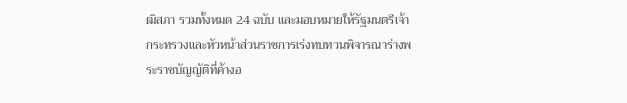ฒิสภา รวมทั้งหมด 24 ฉบับ และมอบหมายให้รัฐมนตรีเจ้ากระทรวงและหัวหน้าส่วนราชการเร่งทบทวนพิจารณาร่างพระราชบัญญัติที่ค้างอ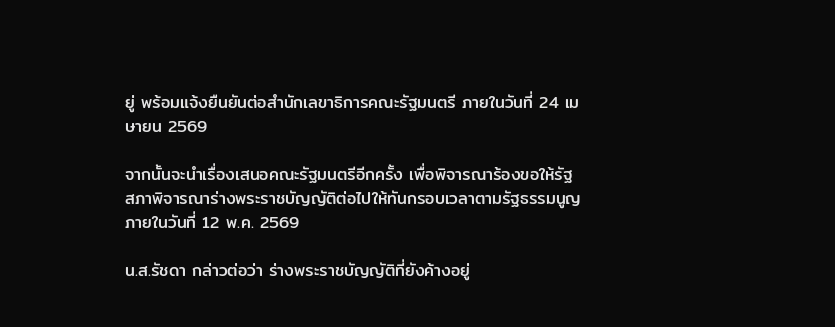ยู่ พร้อมแจ้งยืนยันต่อสำนักเลขาธิการคณะรัฐมนตรี ภายในวันที่ 24 เมษายน 2569

จากนั้นจะนำเรื่องเสนอคณะรัฐมนตรีอีกครั้ง เพื่อพิจารณาร้องขอให้รัฐสภาพิจารณาร่างพระราชบัญญัติต่อไปให้ทันกรอบเวลาตามรัฐธรรมนูญ ภายในวันที่ 12 พ.ค. 2569

น.ส.รัชดา กล่าวต่อว่า ร่างพระราชบัญญัติที่ยังค้างอยู่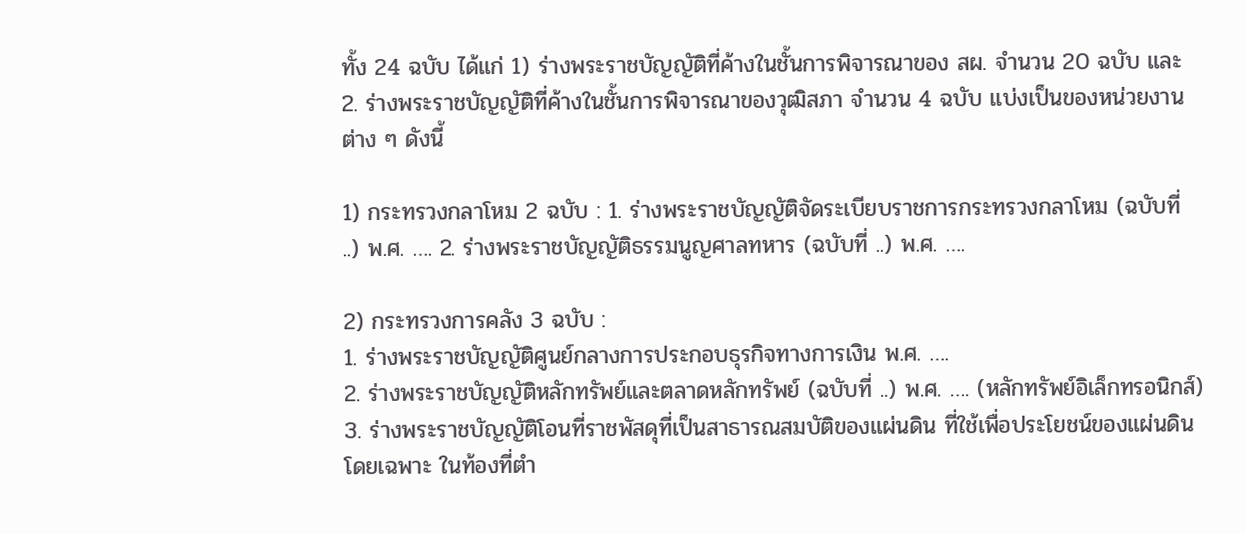ทั้ง 24 ฉบับ ได้แก่ 1) ร่างพระราชบัญญัติที่ค้างในชั้นการพิจารณาของ สผ. จำนวน 20 ฉบับ และ 2. ร่างพระราชบัญญัติที่ค้างในชั้นการพิจารณาของวุฒิสภา จำนวน 4 ฉบับ แบ่งเป็นของหน่วยงานต่าง ๆ ดังนี้

1) กระทรวงกลาโหม 2 ฉบับ : 1. ร่างพระราชบัญญัติจัดระเบียบราชการกระทรวงกลาโหม (ฉบับที่ ..) พ.ศ. …. 2. ร่างพระราชบัญญัติธรรมนูญศาลทหาร (ฉบับที่ ..) พ.ศ. ….

2) กระทรวงการคลัง 3 ฉบับ :
1. ร่างพระราชบัญญัติศูนย์กลางการประกอบธุรกิจทางการเงิน พ.ศ. ….
2. ร่างพระราชบัญญัติหลักทรัพย์และตลาดหลักทรัพย์ (ฉบับที่ ..) พ.ศ. …. (หลักทรัพย์อิเล็กทรอนิกส์)
3. ร่างพระราชบัญญัติโอนที่ราชพัสดุที่เป็นสาธารณสมบัติของแผ่นดิน ที่ใช้เพื่อประโยชน์ของแผ่นดินโดยเฉพาะ ในท้องที่ตำ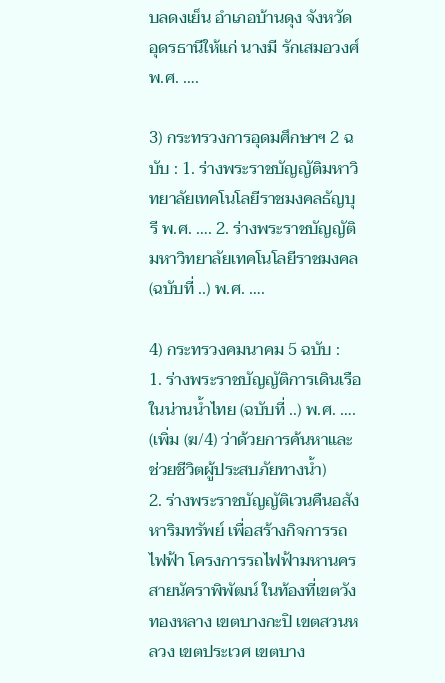บลดงเย็น อำเภอบ้านดุง จังหวัดอุดรธานีให้แก่ นางมี รักเสมอวงศ์ พ.ศ. ….

3) กระทรวงการอุดมศึกษาฯ 2 ฉบับ : 1. ร่างพระราชบัญญัติมหาวิทยาลัยเทคโนโลยีราชมงคลธัญบุรี พ.ศ. …. 2. ร่างพระราชบัญญัติมหาวิทยาลัยเทคโนโลยีราชมงคล (ฉบับที่ ..) พ.ศ. ….

4) กระทรวงคมนาคม 5 ฉบับ :
1. ร่างพระราชบัญญัติการเดินเรือในน่านน้ำไทย (ฉบับที่ ..) พ.ศ. …. (เพิ่ม (ฆ/4) ว่าด้วยการค้นหาและช่วยชีวิตผู้ประสบภัยทางน้ำ)
2. ร่างพระราชบัญญัติเวนคืนอสังหาริมทรัพย์ เพื่อสร้างกิจการรถไฟฟ้า โครงการรถไฟฟ้ามหานครสายนัคราพิพัฒน์ ในท้องที่เขตวังทองหลาง เขตบางกะปิ เขตสวนหลวง เขตประเวศ เขตบาง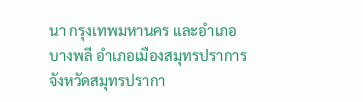นา กรุงเทพมหานคร และอำเภอบางพลี อำเภอเมืองสมุทรปราการ จังหวัดสมุทรปรากา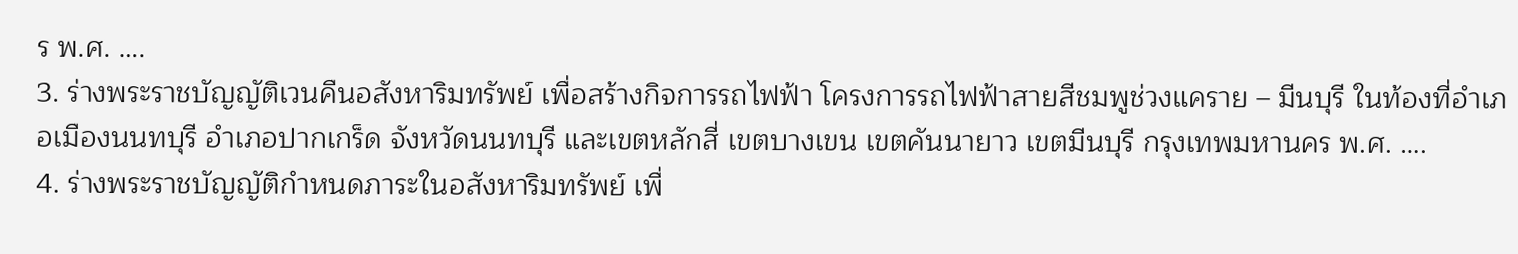ร พ.ศ. ….
3. ร่างพระราชบัญญัติเวนคืนอสังหาริมทรัพย์ เพื่อสร้างกิจการรถไฟฟ้า โครงการรถไฟฟ้าสายสีชมพูช่วงแคราย – มีนบุรี ในท้องที่อำเภอเมืองนนทบุรี อำเภอปากเกร็ด จังหวัดนนทบุรี และเขตหลักสี่ เขตบางเขน เขตคันนายาว เขตมีนบุรี กรุงเทพมหานคร พ.ศ. ….
4. ร่างพระราชบัญญัติกำหนดภาระในอสังหาริมทรัพย์ เพื่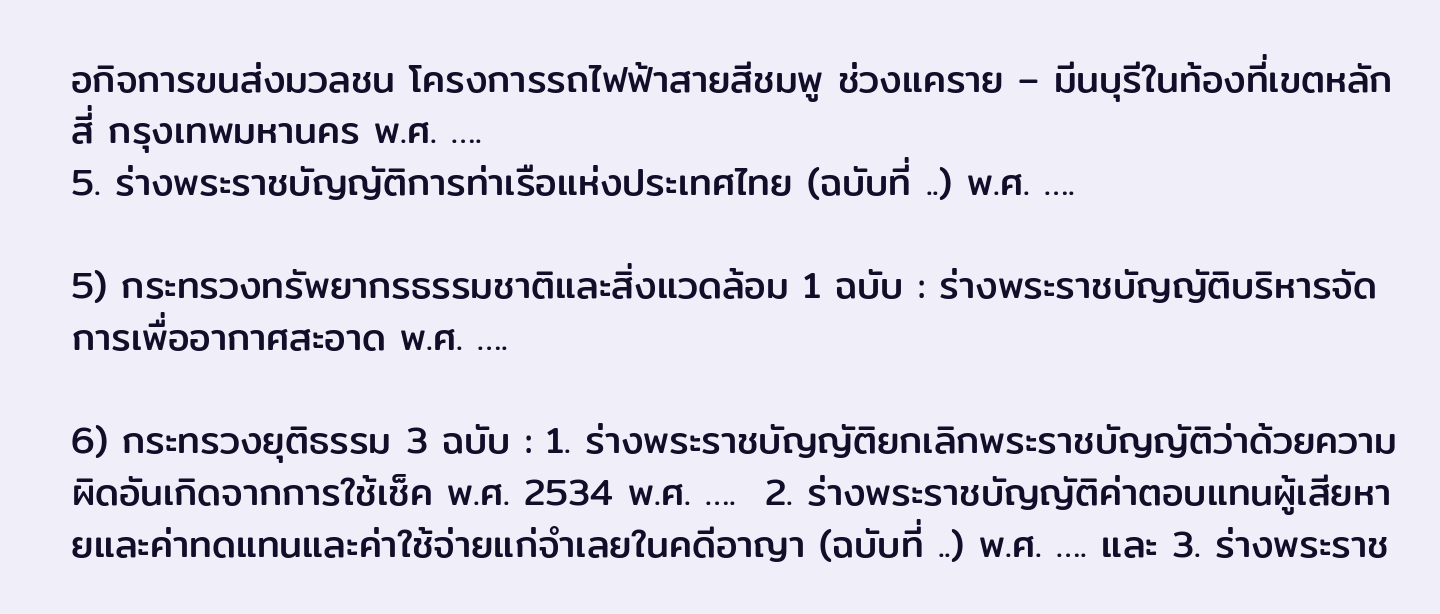อกิจการขนส่งมวลชน โครงการรถไฟฟ้าสายสีชมพู ช่วงแคราย – มีนบุรีในท้องที่เขตหลักสี่ กรุงเทพมหานคร พ.ศ. ….
5. ร่างพระราชบัญญัติการท่าเรือแห่งประเทศไทย (ฉบับที่ ..) พ.ศ. ….

5) กระทรวงทรัพยากรธรรมชาติและสิ่งแวดล้อม 1 ฉบับ : ร่างพระราชบัญญัติบริหารจัดการเพื่ออากาศสะอาด พ.ศ. ….

6) กระทรวงยุติธรรม 3 ฉบับ : 1. ร่างพระราชบัญญัติยกเลิกพระราชบัญญัติว่าด้วยความผิดอันเกิดจากการใช้เช็ค พ.ศ. 2534 พ.ศ. ….  2. ร่างพระราชบัญญัติค่าตอบแทนผู้เสียหายและค่าทดแทนและค่าใช้จ่ายแก่จำเลยในคดีอาญา (ฉบับที่ ..) พ.ศ. …. และ 3. ร่างพระราช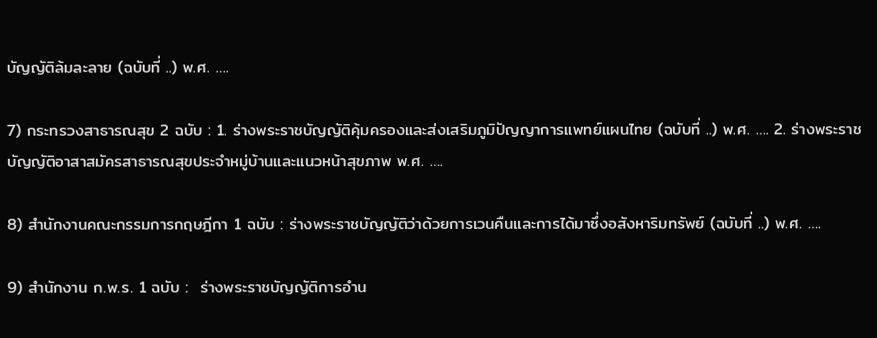บัญญัติล้มละลาย (ฉบับที่ ..) พ.ศ. ….

7) กระทรวงสาธารณสุข 2 ฉบับ : 1. ร่างพระราชบัญญัติคุ้มครองและส่งเสริมภูมิปัญญาการแพทย์แผนไทย (ฉบับที่ ..) พ.ศ. …. 2. ร่างพระราชบัญญัติอาสาสมัครสาธารณสุขประจำหมู่บ้านและแนวหน้าสุขภาพ พ.ศ. ….

8) สำนักงานคณะกรรมการกฤษฎีกา 1 ฉบับ : ร่างพระราชบัญญัติว่าด้วยการเวนคืนและการได้มาซึ่งอสังหาริมทรัพย์ (ฉบับที่ ..) พ.ศ. ….

9) สำนักงาน ก.พ.ร. 1 ฉบับ :  ร่างพระราชบัญญัติการอำน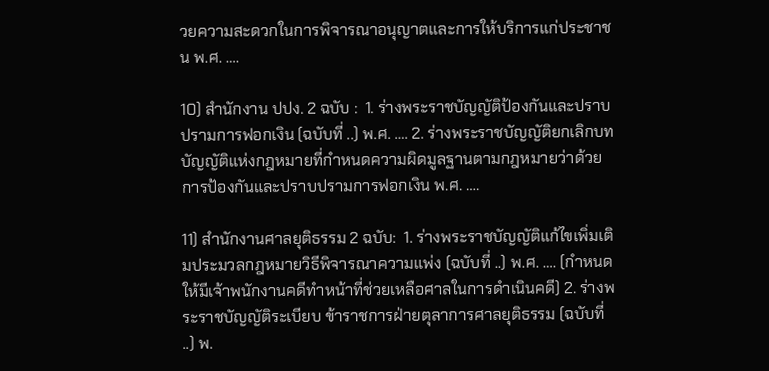วยความสะดวกในการพิจารณาอนุญาตและการให้บริการแก่ประชาชน พ.ศ. ….

10) สำนักงาน ปปง. 2 ฉบับ :  1. ร่างพระราชบัญญัติป้องกันและปราบปรามการฟอกเงิน (ฉบับที่ ..) พ.ศ. …. 2. ร่างพระราชบัญญัติยกเลิกบทบัญญัติแห่งกฎหมายที่กำหนดความผิดมูลฐานตามกฎหมายว่าด้วยการป้องกันและปราบปรามการฟอกเงิน พ.ศ. ….

11) สำนักงานศาลยุติธรรม 2 ฉบับ:  1. ร่างพระราชบัญญัติแก้ไขเพิ่มเติมประมวลกฎหมายวิธีพิจารณาความแพ่ง (ฉบับที่ ..) พ.ศ. …. (กำหนดให้มีเจ้าพนักงานคดีทำหน้าที่ช่วยเหลือศาลในการดำเนินคดี) 2. ร่างพระราชบัญญัติระเบียบ ข้าราชการฝ่ายตุลาการศาลยุติธรรม (ฉบับที่ ..) พ.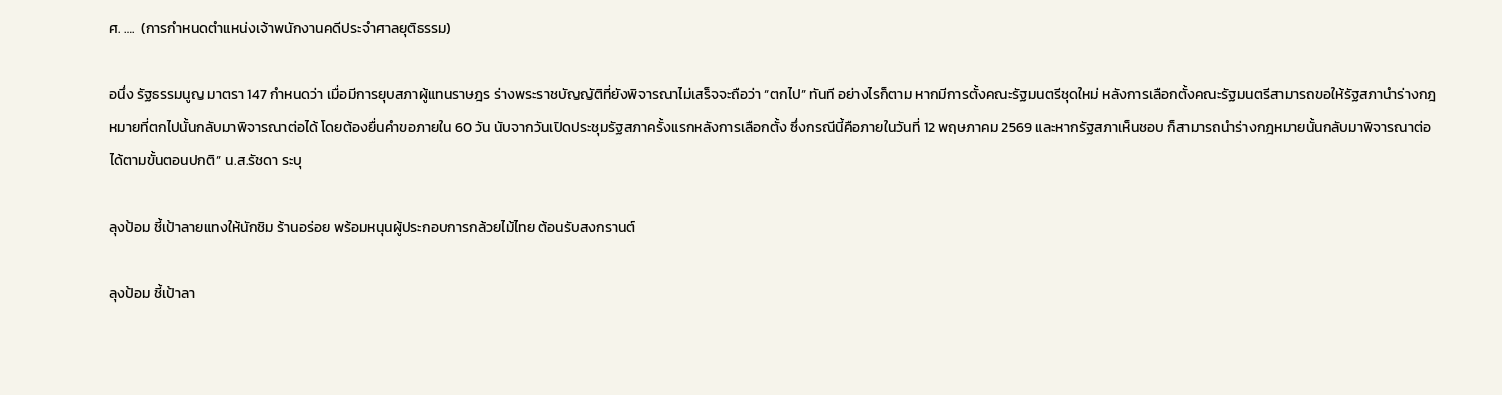ศ. ….  (การกำหนดตำแหน่งเจ้าพนักงานคดีประจำศาลยุติธรรม)

อนึ่ง รัฐธรรมนูญ มาตรา 147 กำหนดว่า เมื่อมีการยุบสภาผู้แทนราษฎร ร่างพระราชบัญญัติที่ยังพิจารณาไม่เสร็จจะถือว่า “ตกไป” ทันที อย่างไรก็ตาม หากมีการตั้งคณะรัฐมนตรีชุดใหม่ หลังการเลือกตั้งคณะรัฐมนตรีสามารถขอให้รัฐสภานำร่างกฎหมายที่ตกไปนั้นกลับมาพิจารณาต่อได้ โดยต้องยื่นคำขอภายใน 60 วัน นับจากวันเปิดประชุมรัฐสภาครั้งแรกหลังการเลือกตั้ง ซึ่งกรณีนี้คือภายในวันที่ 12 พฤษภาคม 2569 และหากรัฐสภาเห็นชอบ ก็สามารถนำร่างกฎหมายนั้นกลับมาพิจารณาต่อได้ตามขั้นตอนปกติ” น.ส.รัชดา ระบุ

ลุงป้อม ชี้เป้าลายแทงให้นักชิม ร้านอร่อย พร้อมหนุนผู้ประกอบการกล้วยไม้ไทย ต้อนรับสงกรานต์

ลุงป้อม ชี้เป้าลา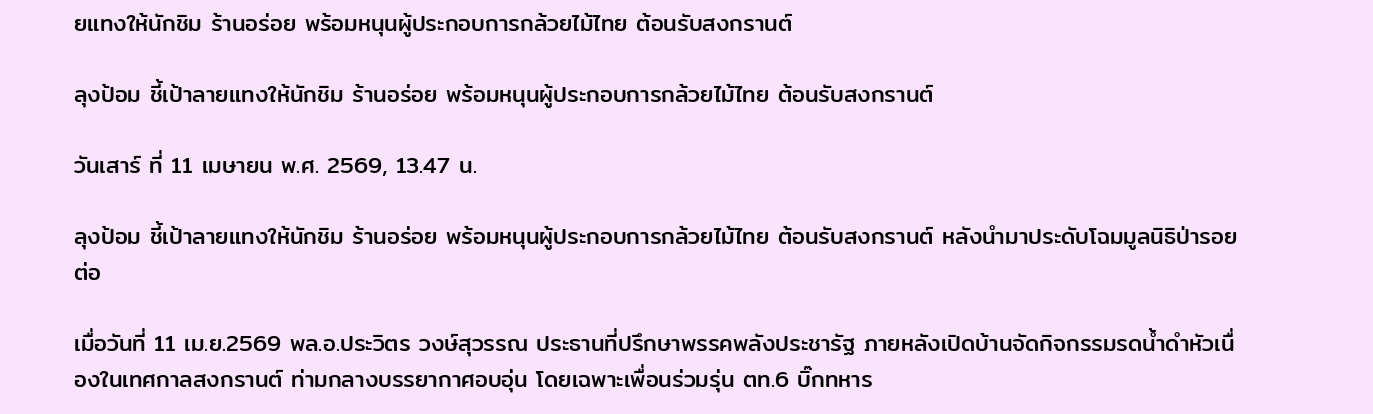ยแทงให้นักชิม ร้านอร่อย พร้อมหนุนผู้ประกอบการกล้วยไม้ไทย ต้อนรับสงกรานต์

ลุงป้อม ชี้เป้าลายแทงให้นักชิม ร้านอร่อย พร้อมหนุนผู้ประกอบการกล้วยไม้ไทย ต้อนรับสงกรานต์

วันเสาร์ ที่ 11 เมษายน พ.ศ. 2569, 13.47 น.

ลุงป้อม ชี้เป้าลายแทงให้นักชิม ร้านอร่อย พร้อมหนุนผู้ประกอบการกล้วยไม้ไทย ต้อนรับสงกรานต์ หลังนำมาประดับโฉมมูลนิธิป่ารอยต่อ

เมื่อวันที่ 11 เม.ย.2569 พล.อ.ประวิตร วงษ์สุวรรณ ประธานที่ปรึกษาพรรคพลังประชารัฐ ภายหลังเปิดบ้านจัดกิจกรรมรดน้ำดำหัวเนื่องในเทศกาลสงกรานต์ ท่ามกลางบรรยากาศอบอุ่น โดยเฉพาะเพื่อนร่วมรุ่น ตท.6 บิ๊กทหาร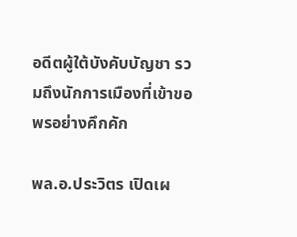อดีตผู้ใต้บังคับบัญชา รวมถึงนักการเมืองที่เข้าขอพรอย่างคึกคัก

พล.อ.ประวิตร เปิดเผ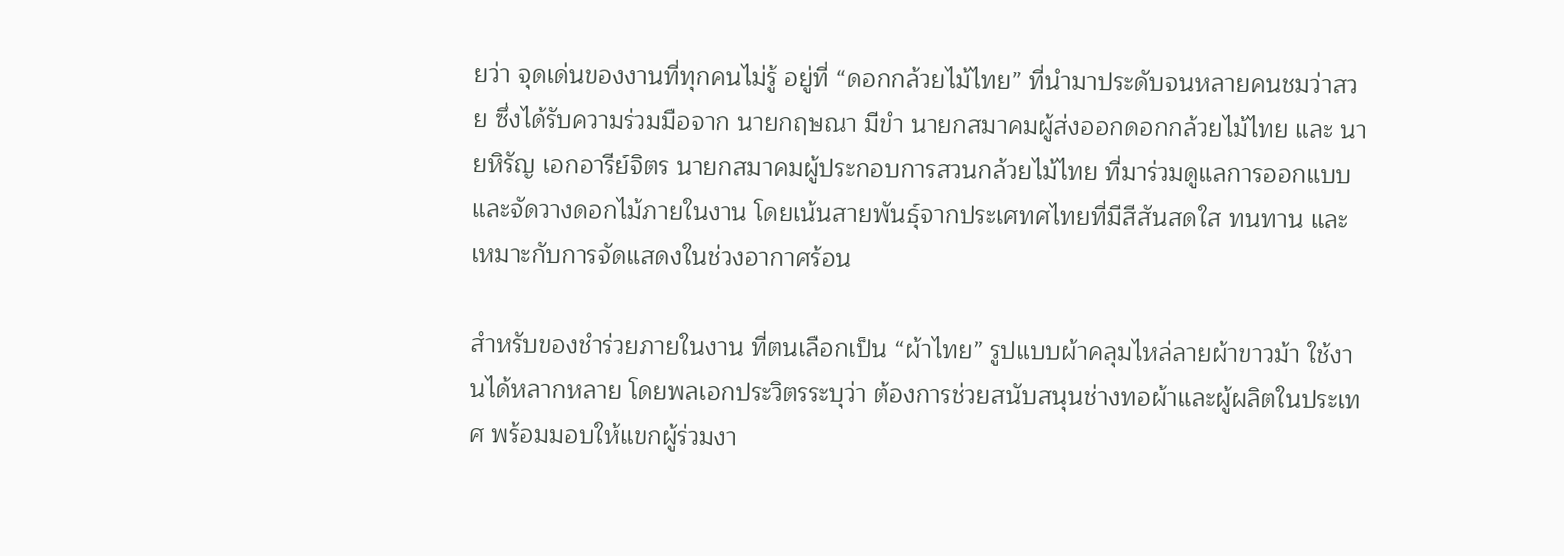ยว่า จุดเด่นของงานที่ทุกคนไม่รู้ อยู่ที่ “ดอกกล้วยไม้ไทย” ที่นำมาประดับจนหลายคนชมว่าสวย ซึ่งได้รับความร่วมมือจาก นายกฤษณา มีขำ นายกสมาคมผู้ส่งออกดอกกล้วยไม้ไทย และ นายหิรัญ เอกอารีย์จิตร นายกสมาคมผู้ประกอบการสวนกล้วยไม้ไทย ที่มาร่วมดูแลการออกแบบและจัดวางดอกไม้ภายในงาน โดยเน้นสายพันธุ์จากประเศทศไทยที่มีสีสันสดใส ทนทาน และเหมาะกับการจัดแสดงในช่วงอากาศร้อน

สำหรับของชำร่วยภายในงาน ที่ตนเลือกเป็น “ผ้าไทย” รูปแบบผ้าคลุมไหล่ลายผ้าขาวม้า ใช้งานได้หลากหลาย โดยพลเอกประวิตรระบุว่า ต้องการช่วยสนับสนุนช่างทอผ้าและผู้ผลิตในประเทศ พร้อมมอบให้แขกผู้ร่วมงา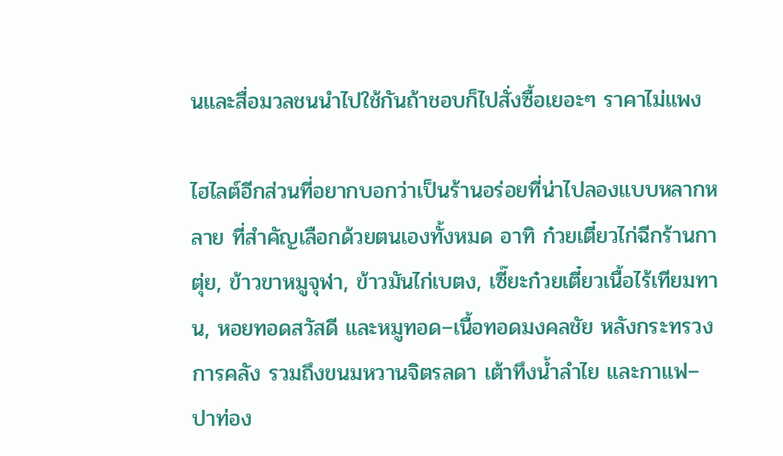นและสื่อมวลชนนำไปใช้กันถ้าชอบก็ไปสั่งซื้อเยอะๆ ราคาไม่แพง

ไฮไลต์อีกส่วนที่อยากบอกว่าเป็นร้านอร่อยที่น่าไปลองแบบหลากหลาย ที่สำคัญเลือกด้วยตนเองทั้งหมด อาทิ ก๋วยเตี๋ยวไก่ฉีกร้านกาตุ่ย, ข้าวขาหมูจุฬา, ข้าวมันไก่เบตง, เซี๊ยะก๋วยเตี๋ยวเนื้อไร้เทียมทาน, หอยทอดสวัสดี และหมูทอด–เนื้อทอดมงคลชัย หลังกระทรวงการคลัง รวมถึงขนมหวานจิตรลดา เต้าทึงน้ำลำไย และกาแฟ–ปาท่อง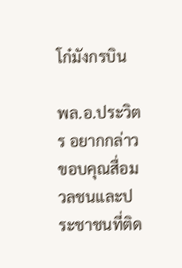โก๋มังกรบิน

พล.อ.ประวิตร อยากกล่าวขอบคุณสื่อมวลชนและประชาชนที่ติด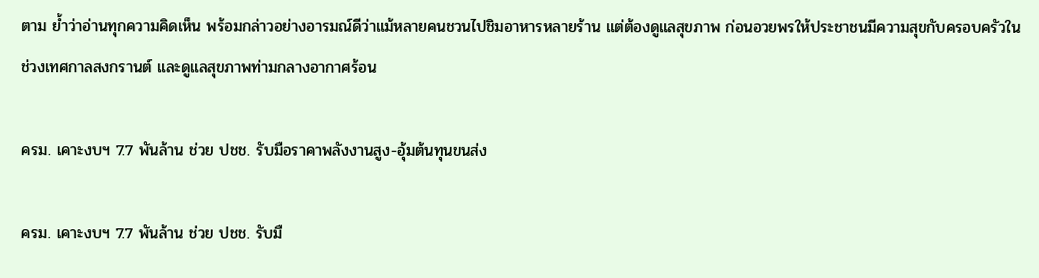ตาม ย้ำว่าอ่านทุกความคิดเห็น พร้อมกล่าวอย่างอารมณ์ดีว่าแม้หลายคนชวนไปชิมอาหารหลายร้าน แต่ต้องดูแลสุขภาพ ก่อนอวยพรให้ประชาชนมีความสุขกับครอบครัวในช่วงเทศกาลสงกรานต์ และดูแลสุขภาพท่ามกลางอากาศร้อน

ครม. เคาะงบฯ 7.7 พันล้าน ช่วย ปชช. รับมือราคาพลังงานสูง-อุ้มต้นทุนขนส่ง

ครม. เคาะงบฯ 7.7 พันล้าน ช่วย ปชช. รับมื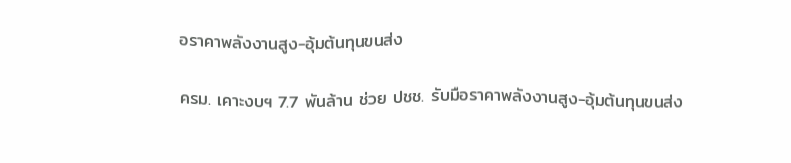อราคาพลังงานสูง-อุ้มต้นทุนขนส่ง

ครม. เคาะงบฯ 7.7 พันล้าน ช่วย ปชช. รับมือราคาพลังงานสูง-อุ้มต้นทุนขนส่ง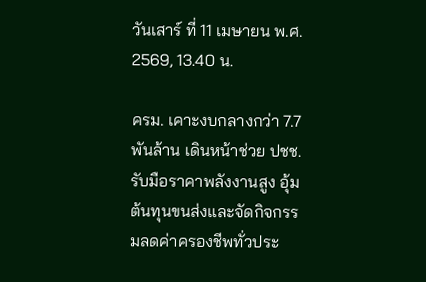วันเสาร์ ที่ 11 เมษายน พ.ศ. 2569, 13.40 น.

ครม. เคาะงบกลางกว่า 7.7 พันล้าน เดินหน้าช่วย ปชช. รับมือราคาพลังงานสูง อุ้มต้นทุนขนส่งและจัดกิจกรรมลดค่าครองชีพทั่วประ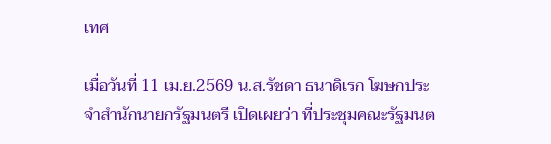เทศ

เมื่อวันที่ 11 เม.ย.2569 น.ส.รัชดา ธนาดิเรก โฆษกประจำสำนักนายกรัฐมนตรี เปิดเผยว่า ที่ประชุมคณะรัฐมนต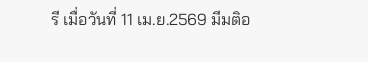รี เมื่อวันที่ 11 เม.ย.2569 มีมติอ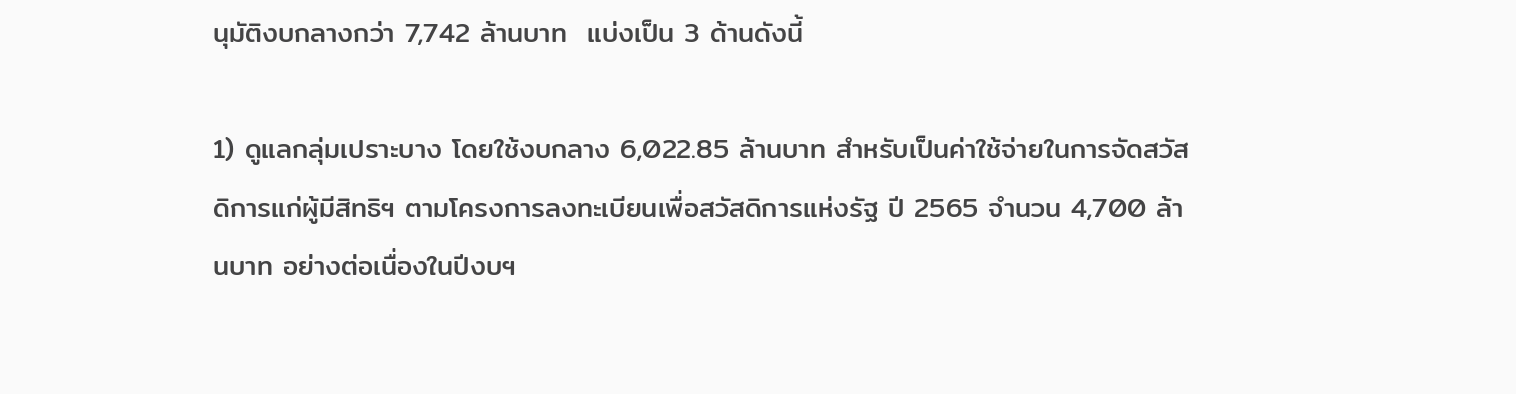นุมัติงบกลางกว่า 7,742 ล้านบาท  แบ่งเป็น 3 ด้านดังนี้

1) ดูแลกลุ่มเปราะบาง โดยใช้งบกลาง 6,022.85 ล้านบาท สำหรับเป็นค่าใช้จ่ายในการจัดสวัสดิการแก่ผู้มีสิทธิฯ ตามโครงการลงทะเบียนเพื่อสวัสดิการแห่งรัฐ ปี 2565 จำนวน 4,700 ล้านบาท อย่างต่อเนื่องในปีงบฯ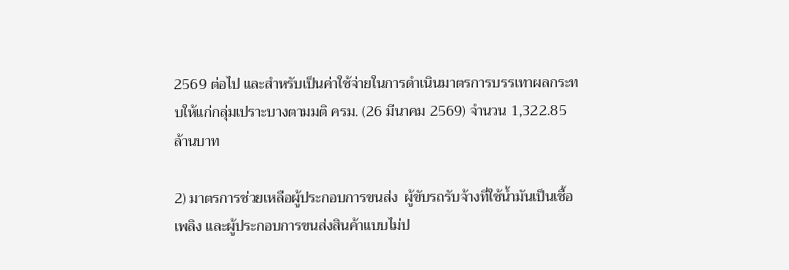2569 ต่อไป และสำหรับเป็นค่าใช้จ่ายในการดำเนินมาตรการบรรเทาผลกระทบให้แก่กลุ่มเปราะบางตามมติ ครม. (26 มีนาคม 2569) จำนวน 1,322.85 ล้านบาท

2) มาตรการช่วยเหลือผู้ประกอบการขนส่ง  ผู้ขับรถรับจ้างที่ใช้น้ำมันเป็นเชื้อเพลิง และผู้ประกอบการขนส่งสินค้าแบบไม่ป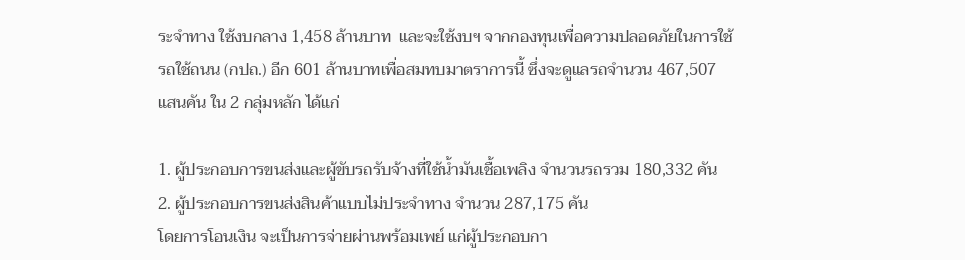ระจำทาง ใช้งบกลาง 1,458 ล้านบาท  และจะใช้งบฯ จากกองทุนเพื่อความปลอดภัยในการใช้รถใช้ถนน (กปถ.) อีก 601 ล้านบาทเพื่อสมทบมาตราการนี้ ซึ่งจะดูแลรถจำนวน 467,507 แสนคัน ใน 2 กลุ่มหลัก ได้แก่

1. ผู้ประกอบการขนส่งและผู้ขับรถรับจ้างที่ใช้น้ำมันเชื้อเพลิง จำนวนรถรวม 180,332 คัน
2. ผู้ประกอบการขนส่งสินค้าแบบไม่ประจำทาง จำนวน 287,175 คัน
โดยการโอนเงิน จะเป็นการจ่ายผ่านพร้อมเพย์ แก่ผู้ประกอบกา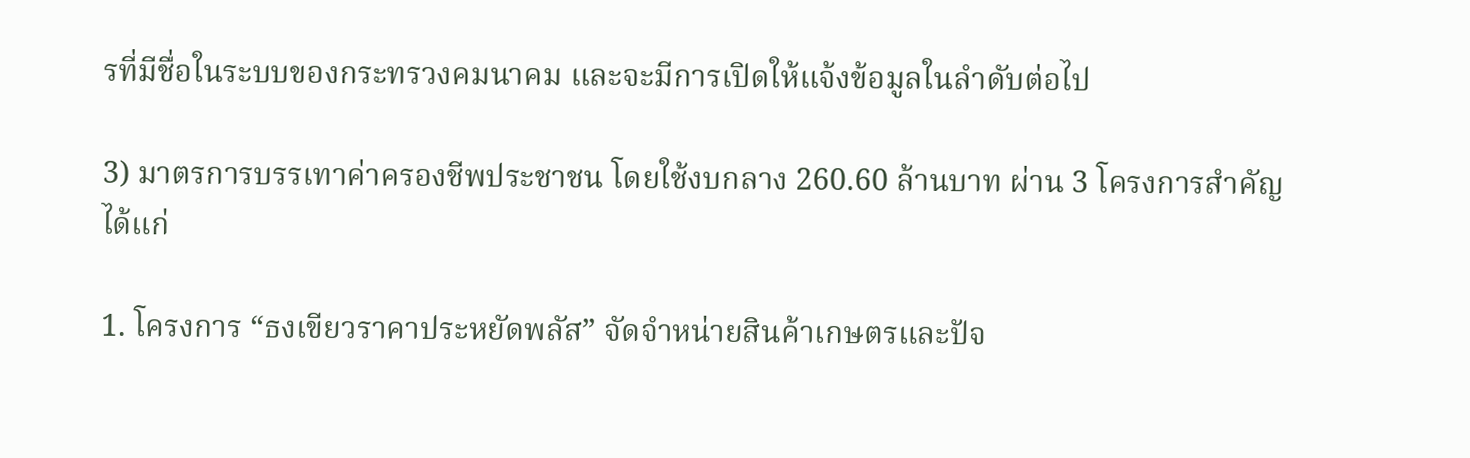รที่มีชื่อในระบบของกระทรวงคมนาคม และจะมีการเปิดให้แจ้งข้อมูลในลำดับต่อไป

3) มาตรการบรรเทาค่าครองชีพประชาชน โดยใช้งบกลาง 260.60 ล้านบาท ผ่าน 3 โครงการสำคัญ ได้แก่

1. โครงการ “ธงเขียวราคาประหยัดพลัส” จัดจำหน่ายสินค้าเกษตรและปัจ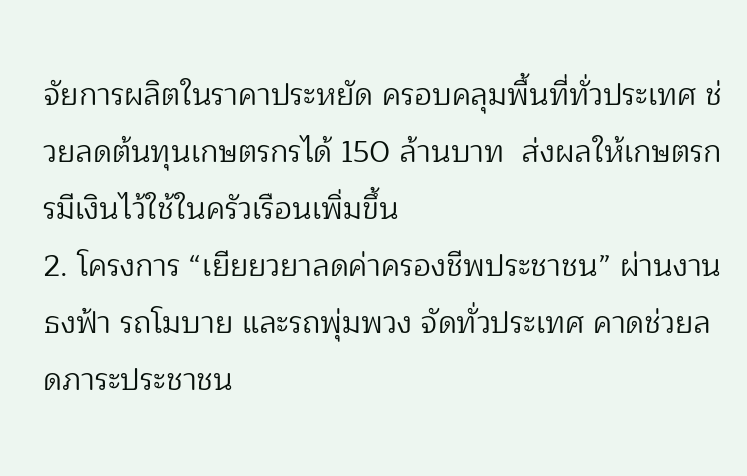จัยการผลิตในราคาประหยัด ครอบคลุมพื้นที่ทั่วประเทศ ช่วยลดต้นทุนเกษตรกรได้ 150 ล้านบาท  ส่งผลให้เกษตรกรมีเงินไว้ใช้ในครัวเรือนเพิ่มขึ้น
2. โครงการ “เยียยวยาลดค่าครองชีพประชาชน” ผ่านงานธงฟ้า รถโมบาย และรถพุ่มพวง จัดทั่วประเทศ คาดช่วยลดภาระประชาชน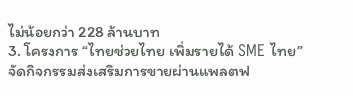ไม่น้อยกว่า 228 ล้านบาท
3. โครงการ “ไทยช่วยไทย เพิ่มรายได้ SME ไทย” จัดกิจกรรมส่งเสริมการขายผ่านแพลตฟ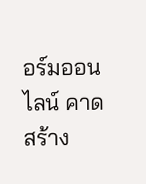อร์มออนไลน์ คาดสร้าง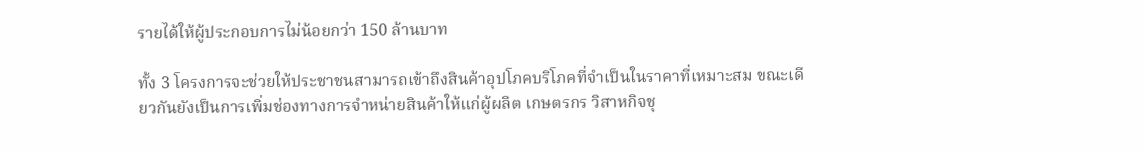รายได้ให้ผู้ประกอบการไม่น้อยกว่า 150 ล้านบาท

ทั้ง 3 โครงการจะช่วยให้ประชาชนสามารถเข้าถึงสินค้าอุปโภคบริโภคที่จำเป็นในราคาที่เหมาะสม ขณะเดียวกันยังเป็นการเพิ่มช่องทางการจำหน่ายสินค้าให้แก่ผู้ผลิต เกษตรกร วิสาหกิจชุ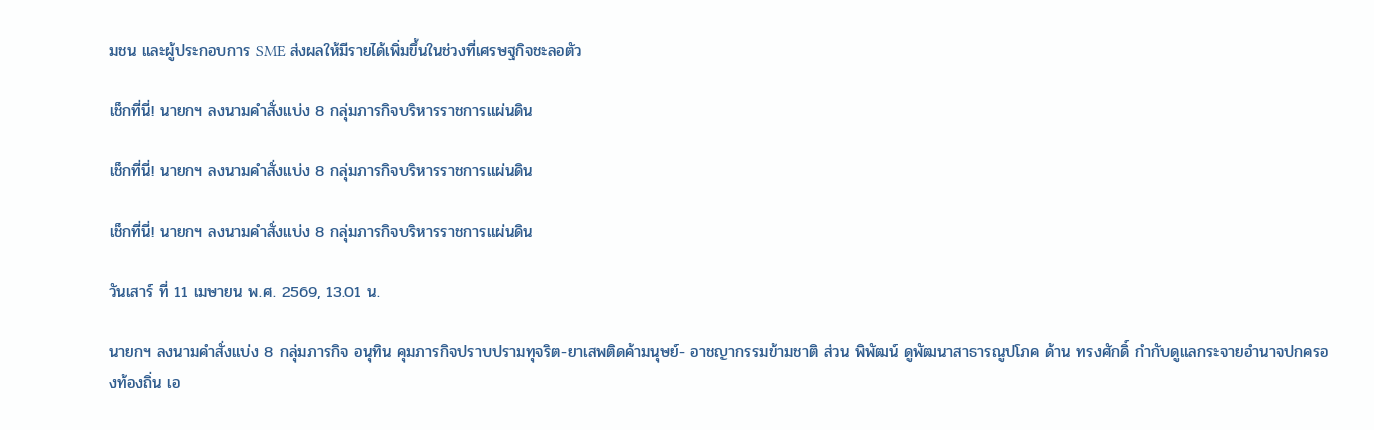มชน และผู้ประกอบการ SME ส่งผลให้มีรายได้เพิ่มขึ้นในช่วงที่เศรษฐกิจชะลอตัว

เช็กที่นี่! นายกฯ ลงนามคำสั่งแบ่ง 8 กลุ่มภารกิจบริหารราชการแผ่นดิน

เช็กที่นี่! นายกฯ ลงนามคำสั่งแบ่ง 8 กลุ่มภารกิจบริหารราชการแผ่นดิน

เช็กที่นี่! นายกฯ ลงนามคำสั่งแบ่ง 8 กลุ่มภารกิจบริหารราชการแผ่นดิน

วันเสาร์ ที่ 11 เมษายน พ.ศ. 2569, 13.01 น.

นายกฯ ลงนามคำสั่งแบ่ง 8 กลุ่มภารกิจ อนุทิน คุมภารกิจปราบปรามทุจริต-ยาเสพติดค้ามนุษย์- อาชญากรรมข้ามชาติ ส่วน พิพัฒน์ ดูพัฒนาสาธารณูปโภค ด้าน ทรงศักดิ์ กำกับดูแลกระจายอำนาจปกครองท้องถิ่น เอ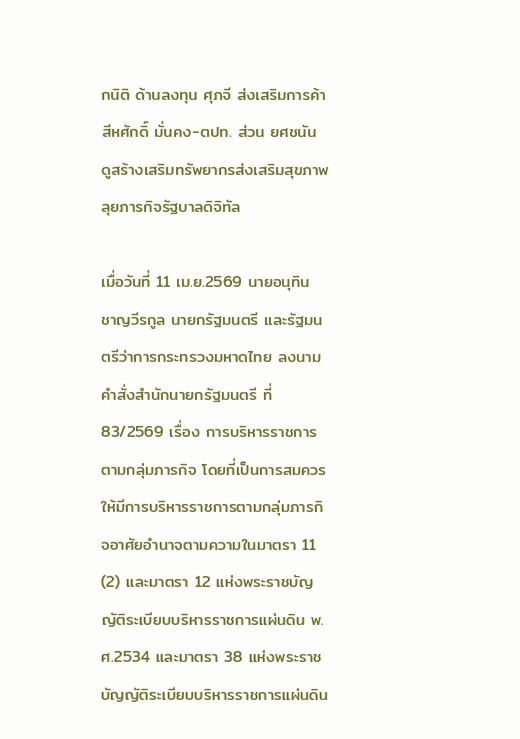กนิติ ด้านลงทุน ศุภจี ส่งเสริมการค้า สีหศักดิ์ มั่นคง-ตปท. ส่วน ยศชนัน ดูสร้างเสริมทรัพยากรส่งเสริมสุขภาพ ลุยภารกิจรัฐบาลดิจิทัล

เมื่อวันที่ 11 เม.ย.2569 นายอนุทิน ชาญวีรกูล นายกรัฐมนตรี และรัฐมนตรีว่าการกระทรวงมหาดไทย ลงนามคำสั่งสำนักนายกรัฐมนตรี ที่ 83/2569 เรื่อง การบริหารราชการตามกลุ่มภารกิจ โดยที่เป็นการสมควรให้มีการบริหารราชการตามกลุ่มภารกิจอาศัยอำนาจตามความในมาตรา 11 (2) และมาตรา 12 แห่งพระราชบัญญัติระเบียบบริหารราชการแผ่นดิน พ.ศ.2534 และมาตรา 38 แห่งพระราชบัญญัติระเบียบบริหารราชการแผ่นดิน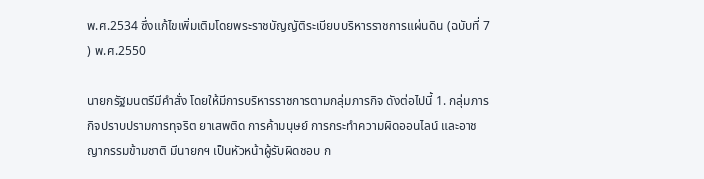พ.ศ.2534 ซึ่งแก้ไขเพิ่มเติมโดยพระราชบัญญัติระเบียบบริหารราชการแผ่นดิน (ฉบับที่ 7 ) พ.ศ.2550

นายกรัฐมนตรีมีคำสั่ง โดยให้มีการบริหารราชการตามกลุ่มภารกิจ ดังต่อไปนี้ 1. กลุ่มภารกิจปราบปรามการทุจริต ยาเสพติด การค้ามนุษย์ การกระทำความผิดออนไลน์ และอาชญากรรมข้ามชาติ มีนายกฯ เป็นหัวหน้าผู้รับผิดชอบ ก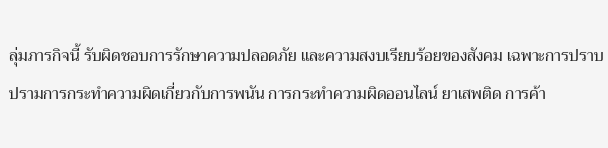ลุ่มภารกิจนี้ รับผิดชอบการรักษาความปลอดภัย และความสงบเรียบร้อยของสังคม เฉพาะการปราบปรามการกระทำความผิดเกี่ยวกับการพนัน การกระทำความผิดออนไลน์ ยาเสพติด การค้า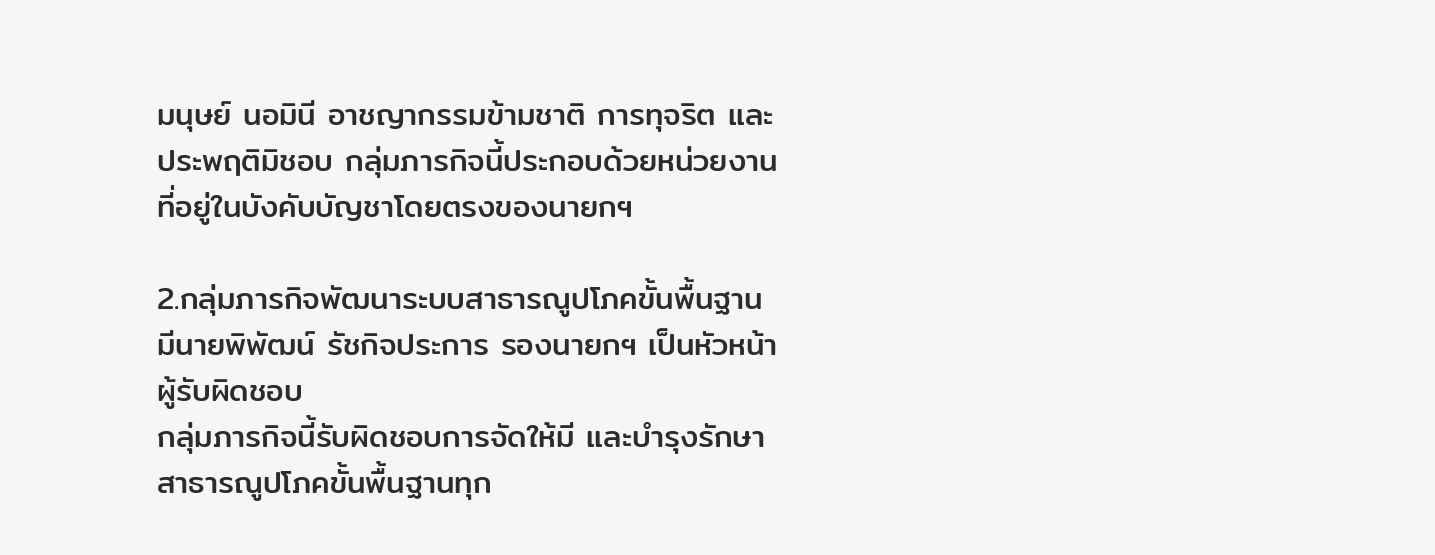มนุษย์ นอมินี อาชญากรรมข้ามชาติ การทุจริต และประพฤติมิชอบ กลุ่มภารกิจนี้ประกอบด้วยหน่วยงานที่อยู่ในบังคับบัญชาโดยตรงของนายกฯ

2.กลุ่มภารกิจพัฒนาระบบสาธารณูปโภคขั้นพื้นฐาน มีนายพิพัฒน์ รัชกิจประการ รองนายกฯ เป็นหัวหน้าผู้รับผิดชอบ
กลุ่มภารกิจนี้รับผิดชอบการจัดให้มี และบำรุงรักษาสาธารณูปโภคขั้นพื้นฐานทุก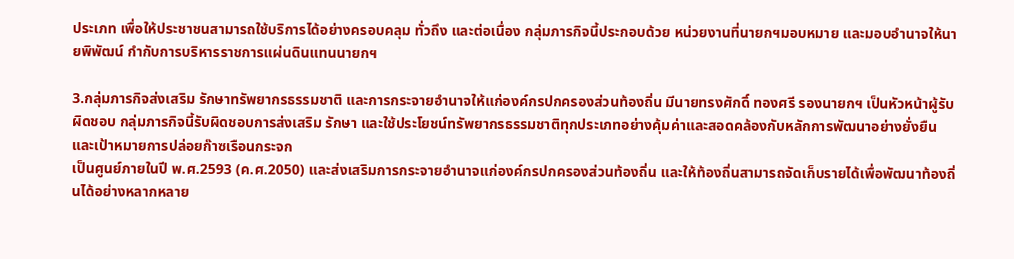ประเภท เพื่อให้ประชาชนสามารถใช้บริการได้อย่างครอบคลุม ทั่วถึง และต่อเนื่อง กลุ่มภารกิจนี้ประกอบด้วย หน่วยงานที่นายกฯมอบหมาย และมอบอำนาจให้นายพิพัฒน์ กำกับการบริหารราชการแผ่นดินแทนนายกฯ

3.กลุ่มภารกิจส่งเสริม รักษาทรัพยากรธรรมชาติ และการกระจายอำนาจให้แก่องค์กรปกครองส่วนท้องถิ่น มีนายทรงศักดิ์ ทองศรี รองนายกฯ เป็นหัวหน้าผู้รับผิดชอบ กลุ่มภารกิจนี้รับผิดชอบการส่งเสริม รักษา และใช้ประโยชน์ทรัพยากรธรรมชาติทุกประเภทอย่างคุ้มค่าและสอดคล้องกับหลักการพัฒนาอย่างยั่งยืน และเป้าหมายการปล่อยก๊าซเรือนกระจก
เป็นศูนย์ภายในปี พ.ศ.2593 (ค.ศ.2050) และส่งเสริมการกระจายอำนาจแก่องค์กรปกครองส่วนท้องถิ่น และให้ท้องถิ่นสามารถจัดเก็บรายได้เพื่อพัฒนาท้องถิ่นได้อย่างหลากหลาย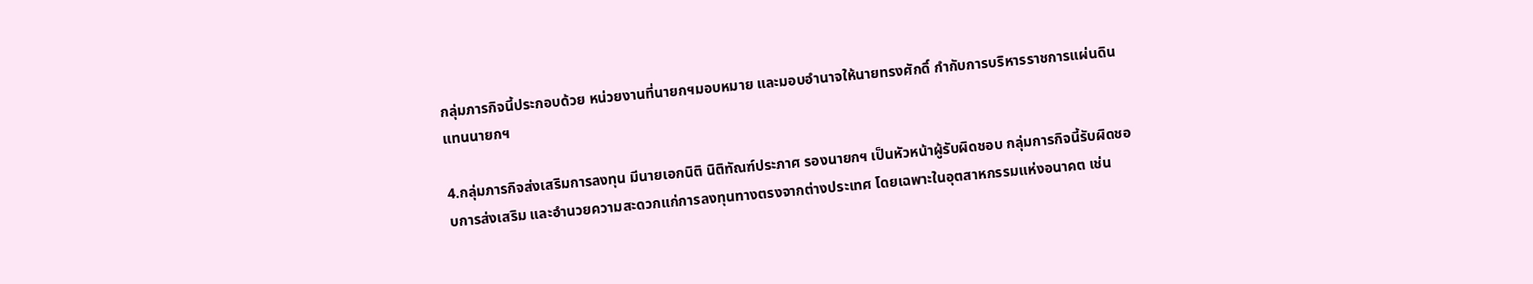กลุ่มภารกิจนี้ประกอบด้วย หน่วยงานที่นายกฯมอบหมาย และมอบอำนาจให้นายทรงศักดิ์ กำกับการบริหารราชการแผ่นดินแทนนายกฯ

4.กลุ่มภารกิจส่งเสริมการลงทุน มีนายเอกนิติ นิติทัณฑ์ประภาศ รองนายกฯ เป็นหัวหน้าผู้รับผิดชอบ กลุ่มการกิจนี้รับผิดชอบการส่งเสริม และอำนวยความสะดวกแก่การลงทุนทางตรงจากต่างประเทศ โดยเฉพาะในอุตสาหกรรมแห่งอนาคต เช่น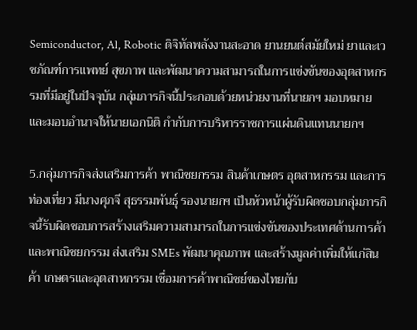Semiconductor, Al, Robotic ดิจิทัลพลังงานสะอาด ยานยนต์สมัยใหม่ ยาและเวชภัณฑ์การแพทย์ สุขภาพ และพัฒนาความสามารถในการแข่งขันของอุตสาหกรรมที่มีอยู่ในปัจจุบัน กลุ่มภารกิจนี้ประกอบด้วยหน่วยงานที่นายกฯ มอบหมาย และมอบอำนาจให้นายเอกนิติ กำกับการบริหารราชการแผ่นดินแทนนายกฯ

5.กลุ่มภารกิจส่งเสริมการค้า พาณิชยกรรม สินค้าเกษตร อุตสาหกรรม และการท่องเที่ยว มีนางศุภจี สุธรรมพันธุ์ รองนายกฯ เป็นหัวหน้าผู้รับผิดชอบกลุ่มภารกิจนี้รับผิดชอบการสร้างเสริมความสามารถในการแข่งขันของประเทศด้านการค้า และพาณิชยกรรม ส่งเสริม SMEs พัฒนาคุณภาพ และสร้างมูลค่าเพิ่มให้แก่สินค้า เกษตรและอุตสาหกรรม เชื่อมการค้าพาณิชย์ของไทยกับ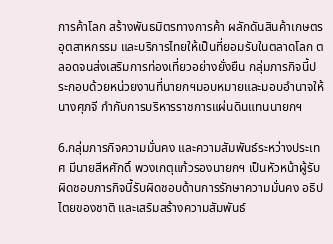การค้าโลก สร้างพันธมิตรทางการค้า ผลักดันสินค้าเกษตรอุตสาหกรรม และบริการไทยให้เป็นที่ยอมรับในตลาดโลก ตลอดจนส่งเสริมการท่องเที่ยวอย่างยั่งยืน กลุ่มภารกิจนี้ประกอบด้วยหน่วยงานที่นายกฯมอบหมายและมอบอำนาจให้ นางศุภจี กำกับการบริหารราชการแผ่นดินแทนนายกฯ

6.กลุ่มภารกิจความมั่นคง และความสัมพันธ์ระหว่างประเทศ มีนายสีหศักดิ์ พวงเกตุแก้วรองนายกฯ เป็นหัวหน้าผู้รับผิดชอบภารกิจนี้รับผิดชอบด้านการรักษาความมั่นคง อธิปไตยของชาติ และเสริมสร้างความสัมพันธ์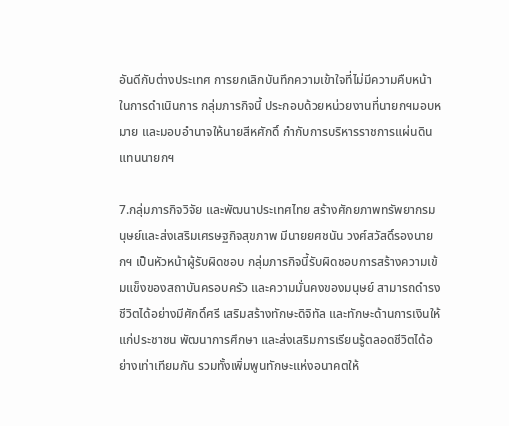อันดีกับต่างประเทศ การยกเลิกบันทึกความเข้าใจที่ไม่มีความคืบหน้าในการดำเนินการ กลุ่มภารกิจนี้ ประกอบด้วยหน่วยงานที่นายกฯมอบหมาย และมอบอำนาจให้นายสีหศักดิ์ กำกับการบริหารราชการแผ่นดินแทนนายกฯ

7.กลุ่มภารกิจวิจัย และพัฒนาประเทศไทย สร้างศักยภาพทรัพยากรมนุษย์และส่งเสริมเศรษฐกิจสุขภาพ มีนายยศชนัน วงศ์สวัสดิ์รองนายกฯ เป็นหัวหน้าผู้รับผิดชอบ กลุ่มภารกิจนี้รับผิดชอบการสร้างความเข้มแข็งของสถาบันครอบครัว และความมั่นคงของมนุษย์ สามารถดำรงชีวิตได้อย่างมีศักดิ์ศรี เสริมสร้างทักษะดิจิทัล และทักษะด้านการเงินให้แก่ประชาชน พัฒนาการศึกษา และส่งเสริมการเรียนรู้ตลอดชีวิตได้อย่างเท่าเทียมกัน รวมทั้งเพิ่มพูนทักษะแห่งอนาคตให้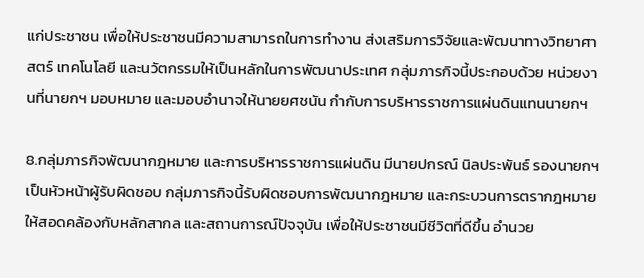แก่ประชาชน เพื่อให้ประชาชนมีความสามารถในการทำงาน ส่งเสริมการวิจัยและพัฒนาทางวิทยาศาสตร์ เทคโนโลยี และนวัตกรรมให้เป็นหลักในการพัฒนาประเทศ กลุ่มภารกิจนี้ประกอบด้วย หน่วยงานที่นายกฯ มอบหมาย และมอบอำนาจให้นายยศชนัน กำกับการบริหารราชการแผ่นดินแทนนายกฯ

8.กลุ่มภารกิจพัฒนากฎหมาย และการบริหารราชการแผ่นดิน มีนายปกรณ์ นิลประพันธ์ รองนายกฯ เป็นหัวหน้าผู้รับผิดชอบ กลุ่มภารกิจนี้รับผิดชอบการพัฒนากฎหมาย และกระบวนการตรากฎหมายให้สอดคล้องกับหลักสากล และสถานการณ์ปัจจุบัน เพื่อให้ประชาชนมีชีวิตที่ดีขึ้น อำนวย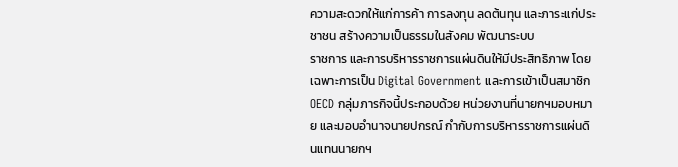ความสะดวกให้แก่การค้า การลงทุน ลดต้นทุน และภาระแก่ประชาชน สร้างความเป็นธรรมในสังคม พัฒนาระบบ
ราชการ และการบริหารราชการแผ่นดินให้มีประสิทธิภาพ โดยเฉพาะการเป็น Digital Government และการเข้าเป็นสมาชิก OECD กลุ่มภารกิจนี้ประกอบด้วย หน่วยงานที่นายกฯมอบหมาย และมอบอำนาจนายปกรณ์ กำกับการบริหารราชการแผ่นดินแทนนายกฯ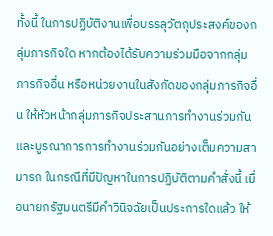ทั้งนี้ ในการปฏิบัติงานเพื่อบรรลุวัตถุประสงค์ของกลุ่มภารกิจใด หากต้องได้รับความร่วมมือจากกลุ่มภารกิจอื่น หรือหน่วยงานในสังกัดของกลุ่มภารกิจอื่น ให้หัวหน้ากลุ่มภารกิจประสานการทำงานร่วมกัน และบูรณาการการทำงานร่วมกันอย่างเต็มความสามารถ ในกรณีที่มีปัญหาในการปฏิบัติตามคำสั่งนี้ เมื่อนายกรัฐมนตรีมีคำวินิจฉัยเป็นประการใดแล้ว ให้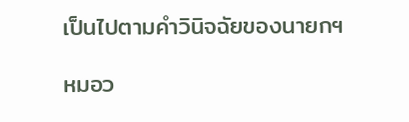เป็นไปตามคำวินิจฉัยของนายกฯ

หมอว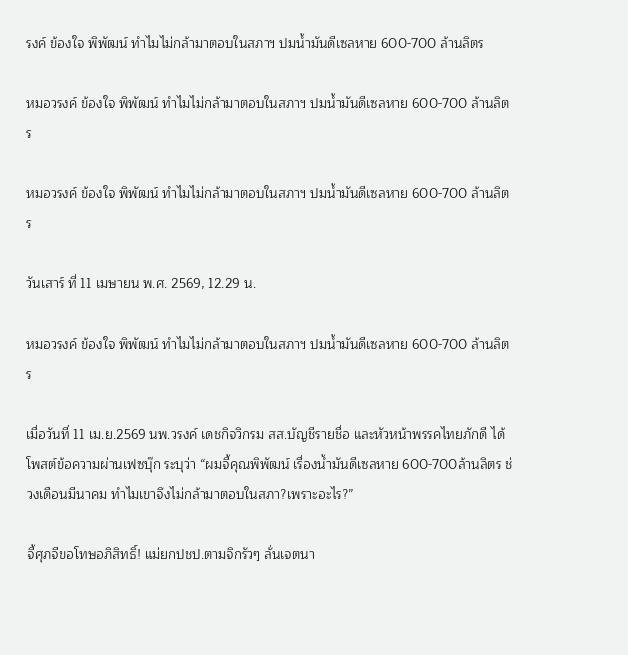รงค์ ข้องใจ พิพัฒน์ ทำไมไม่กล้ามาตอบในสภาฯ ปมน้ำมันดีเซลหาย 600-700 ล้านลิตร

หมอวรงค์ ข้องใจ พิพัฒน์ ทำไมไม่กล้ามาตอบในสภาฯ ปมน้ำมันดีเซลหาย 600-700 ล้านลิตร

หมอวรงค์ ข้องใจ พิพัฒน์ ทำไมไม่กล้ามาตอบในสภาฯ ปมน้ำมันดีเซลหาย 600-700 ล้านลิตร

วันเสาร์ ที่ 11 เมษายน พ.ศ. 2569, 12.29 น.

หมอวรงค์ ข้องใจ พิพัฒน์ ทำไมไม่กล้ามาตอบในสภาฯ ปมน้ำมันดีเซลหาย 600-700 ล้านลิตร

เมื่อวันที่ 11 เม.ย.2569 นพ.วรงค์ เดชกิจวิกรม สส.บัญชีรายชื่อ และหัวหน้าพรรคไทยภักดี ได้โพสต์ข้อความผ่านเฟซบุ๊ก ระบุว่า “ผมจี้คุณพิพัฒน์ เรื่องน้ำมันดีเซลหาย 600-700ล้านลิตร ช่วงเดือนมีนาคม ทำไมเขาจึงไม่กล้ามาตอบในสภา?เพราะอะไร?”

จี้ศุภจีขอโทษอภิสิทธิ์! แม่ยกปชป.ตามจิกรัวๆ ลั่นเจตนา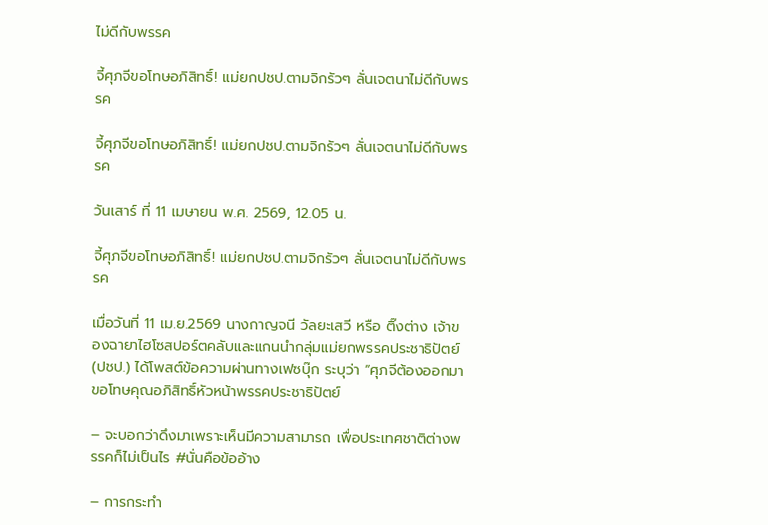ไม่ดีกับพรรค

จี้ศุภจีขอโทษอภิสิทธิ์! แม่ยกปชป.ตามจิกรัวๆ ลั่นเจตนาไม่ดีกับพรรค

จี้ศุภจีขอโทษอภิสิทธิ์! แม่ยกปชป.ตามจิกรัวๆ ลั่นเจตนาไม่ดีกับพรรค

วันเสาร์ ที่ 11 เมษายน พ.ศ. 2569, 12.05 น.

จี้ศุภจีขอโทษอภิสิทธิ์! แม่ยกปชป.ตามจิกรัวๆ ลั่นเจตนาไม่ดีกับพรรค

เมื่อวันที่ 11 เม.ย.2569 นางกาญจนี วัลยะเสวี หรือ ติ๊งต่าง เจ้าของฉายาไฮโซสปอร์ตคลับและแกนนำกลุ่มแม่ยกพรรคประชาธิปัตย์ (ปชป.) ได้โพสต์ข้อความผ่านทางเฟซบุ๊ก ระบุว่า “ศุภจีต้องออกมาขอโทษคุณอภิสิทธิ์หัวหน้าพรรคประชาธิปัตย์

– จะบอกว่าดึงมาเพราะเห็นมีความสามารถ เพื่อประเทศชาติต่างพรรคก็ไม่เป็นไร #นั่นคือข้ออ้าง

– การกระทำ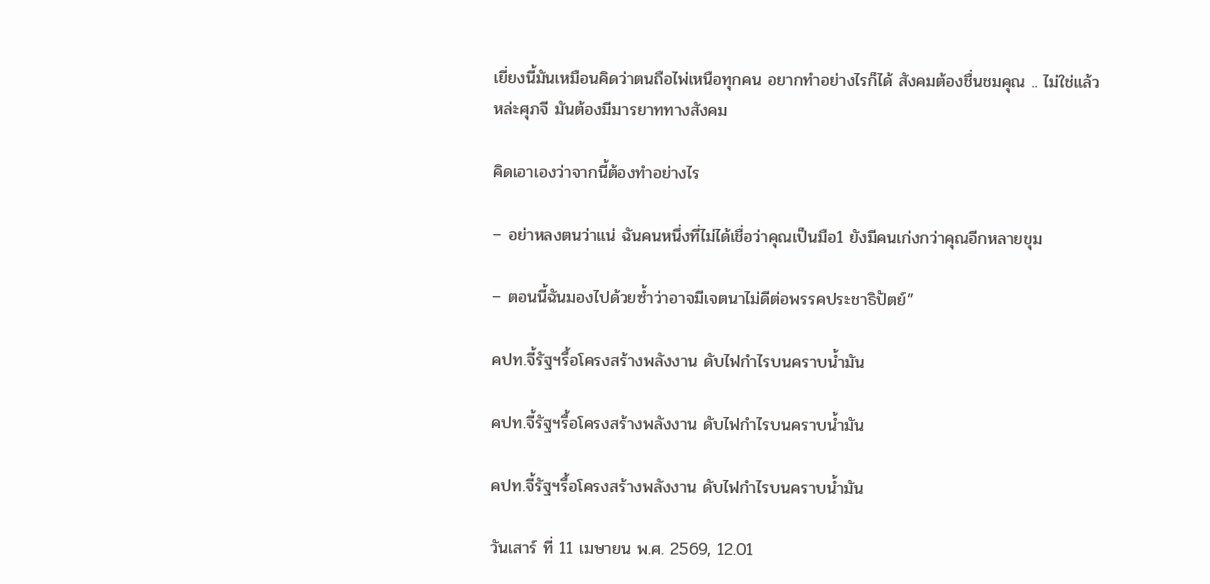เยี่ยงนี้มันเหมือนคิดว่าตนถือไพ่เหนือทุกคน อยากทำอย่างไรก็ได้ สังคมต้องชื่นชมคุณ .. ไม่ใช่แล้วหล่ะศุภจี มันต้องมีมารยาททางสังคม

คิดเอาเองว่าจากนี้ต้องทำอย่างไร

– อย่าหลงตนว่าแน่ ฉันคนหนึ่งที่ไม่ได้เชื่อว่าคุณเป็นมือ1 ยังมีคนเก่งกว่าคุณอีกหลายขุม

– ตอนนี้ฉันมองไปด้วยซ้ำว่าอาจมีเจตนาไม่ดีต่อพรรคประชาธิปัตย์”

คปท.จี้รัฐฯรื้อโครงสร้างพลังงาน ดับไฟกำไรบนคราบน้ำมัน

คปท.จี้รัฐฯรื้อโครงสร้างพลังงาน ดับไฟกำไรบนคราบน้ำมัน

คปท.จี้รัฐฯรื้อโครงสร้างพลังงาน ดับไฟกำไรบนคราบน้ำมัน

วันเสาร์ ที่ 11 เมษายน พ.ศ. 2569, 12.01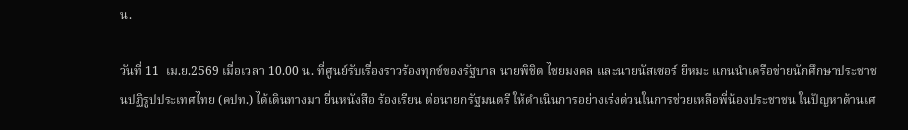น.

วันที่ 11  เม.ย.2569 เมื่อเวลา 10.00 น. ที่ศูนย์รับเรื่องราวร้องทุกข์ของรัฐบาล นายพิชิต ไชยมงคล และนายนัสเซอร์ ยีหมะ แกนนำเครือข่ายนักศึกษาประชาชนปฏิรูปประเทศไทย (คปท.) ได้เดินทางมา ยื่นหนังสือ ร้องเรียน ต่อนายกรัฐมนตรี ให้ดำเนินการอย่างเร่งด่วนในการช่วยเหลือพี่น้องประชาชน ในปัญหาด้านเศ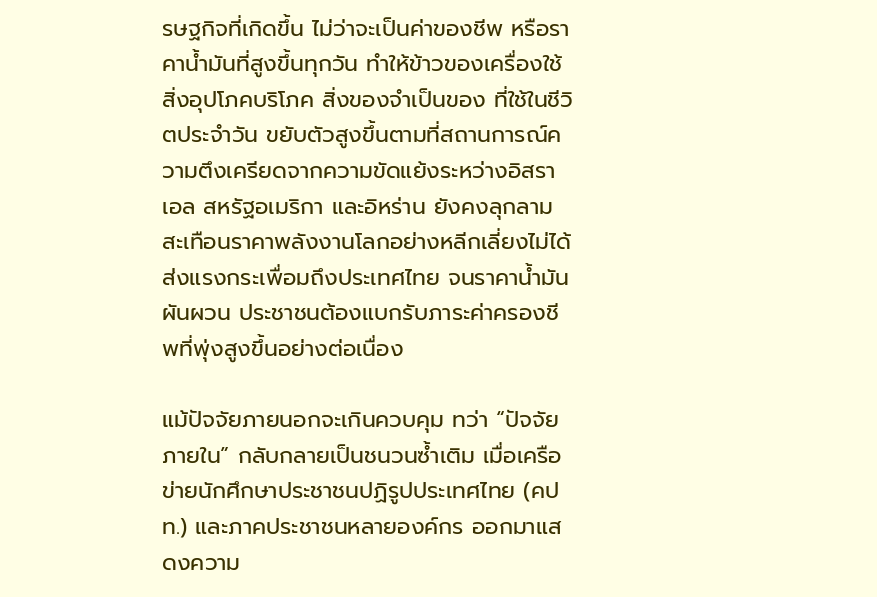รษฐกิจที่เกิดขึ้น ไม่ว่าจะเป็นค่าของชีพ หรือราคาน้ำมันที่สูงขึ้นทุกวัน ทำให้ข้าวของเครื่องใช้สิ่งอุปโภคบริโภค สิ่งของจำเป็นของ ที่ใช้ในชีวิตประจำวัน ขยับตัวสูงขึ้นตามที่สถานการณ์ความตึงเครียดจากความขัดแย้งระหว่างอิสราเอล สหรัฐอเมริกา และอิหร่าน ยังคงลุกลาม สะเทือนราคาพลังงานโลกอย่างหลีกเลี่ยงไม่ได้ ส่งแรงกระเพื่อมถึงประเทศไทย จนราคาน้ำมันผันผวน ประชาชนต้องแบกรับภาระค่าครองชีพที่พุ่งสูงขึ้นอย่างต่อเนื่อง

แม้ปัจจัยภายนอกจะเกินควบคุม ทว่า “ปัจจัยภายใน” กลับกลายเป็นชนวนซ้ำเติม เมื่อเครือข่ายนักศึกษาประชาชนปฏิรูปประเทศไทย (คปท.) และภาคประชาชนหลายองค์กร ออกมาแสดงความ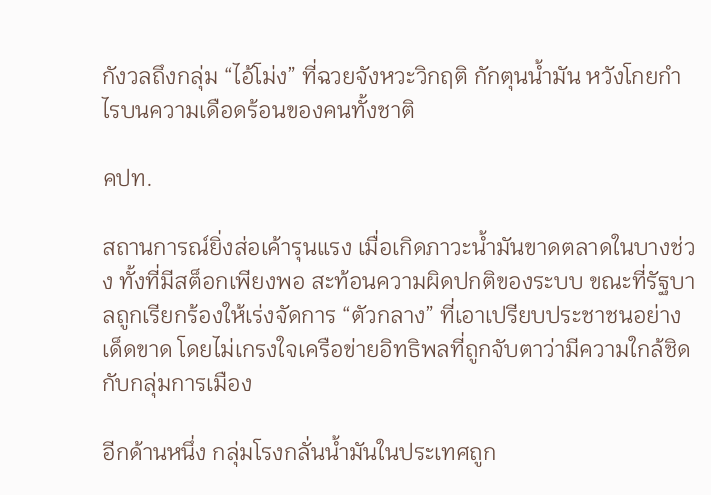กังวลถึงกลุ่ม “ไอ้โม่ง” ที่ฉวยจังหวะวิกฤติ กักตุนน้ำมัน หวังโกยกำไรบนความเดือดร้อนของคนทั้งชาติ

คปท.

สถานการณ์ยิ่งส่อเค้ารุนแรง เมื่อเกิดภาวะน้ำมันขาดตลาดในบางช่วง ทั้งที่มีสต็อกเพียงพอ สะท้อนความผิดปกติของระบบ ขณะที่รัฐบาลถูกเรียกร้องให้เร่งจัดการ “ตัวกลาง” ที่เอาเปรียบประชาชนอย่างเด็ดขาด โดยไม่เกรงใจเครือข่ายอิทธิพลที่ถูกจับตาว่ามีความใกล้ชิดกับกลุ่มการเมือง

อีกด้านหนึ่ง กลุ่มโรงกลั่นน้ำมันในประเทศถูก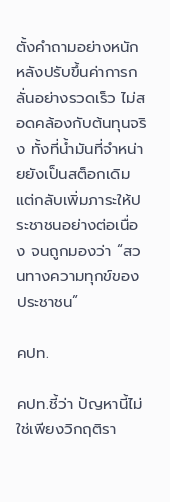ตั้งคำถามอย่างหนัก หลังปรับขึ้นค่าการกลั่นอย่างรวดเร็ว ไม่สอดคล้องกับต้นทุนจริง ทั้งที่น้ำมันที่จำหน่ายยังเป็นสต็อกเดิม แต่กลับเพิ่มภาระให้ประชาชนอย่างต่อเนื่อง จนถูกมองว่า “สวนทางความทุกข์ของประชาชน”

คปท.

คปท.ชี้ว่า ปัญหานี้ไม่ใช่เพียงวิกฤติรา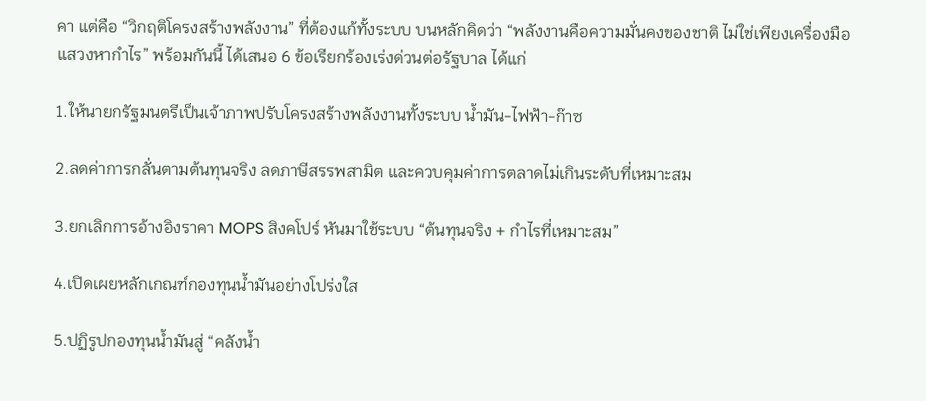คา แต่คือ “วิกฤติโครงสร้างพลังงาน” ที่ต้องแก้ทั้งระบบ บนหลักคิดว่า “พลังงานคือความมั่นคงของชาติ ไม่ใช่เพียงเครื่องมือแสวงหากำไร” พร้อมกันนี้ ได้เสนอ 6 ข้อเรียกร้องเร่งด่วนต่อรัฐบาล ได้แก่

1.ให้นายกรัฐมนตรีเป็นเจ้าภาพปรับโครงสร้างพลังงานทั้งระบบ น้ำมัน-ไฟฟ้า-ก๊าซ

2.ลดค่าการกลั่นตามต้นทุนจริง ลดภาษีสรรพสามิต และควบคุมค่าการตลาดไม่เกินระดับที่เหมาะสม

3.ยกเลิกการอ้างอิงราคา MOPS สิงคโปร์ หันมาใช้ระบบ “ต้นทุนจริง + กำไรที่เหมาะสม”

4.เปิดเผยหลักเกณฑ์กองทุนน้ำมันอย่างโปร่งใส

5.ปฏิรูปกองทุนน้ำมันสู่ “คลังน้ำ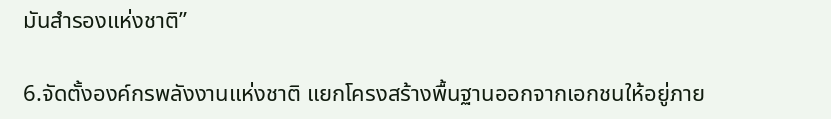มันสำรองแห่งชาติ”

6.จัดตั้งองค์กรพลังงานแห่งชาติ แยกโครงสร้างพื้นฐานออกจากเอกชนให้อยู่ภาย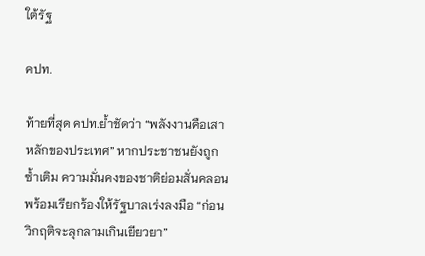ใต้รัฐ

คปท.

ท้ายที่สุด คปท.ย้ำชัดว่า “พลังงานคือเสาหลักของประเทศ” หากประชาชนยังถูกซ้ำเติม ความมั่นคงของชาติย่อมสั่นคลอน พร้อมเรียกร้องให้รัฐบาลเร่งลงมือ “ก่อนวิกฤติจะลุกลามเกินเยียวยา”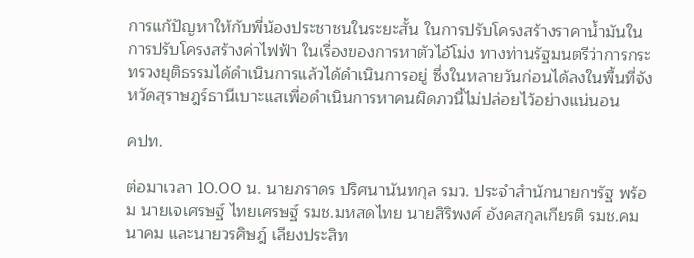การแก้ปัญหาให้กับพี่น้องประชาชนในระยะสั้น ในการปรับโครงสร้างราคาน้ำมันในการปรับโครงสร้างค่าไฟฟ้า ในเรื่องของการหาตัวไอ้โม่ง ทางท่านรัฐมนตรีว่าการกระทรวงยุติธรรมได้ดำเนินการแล้วได้ดำเนินการอยู่ ซึ่งในหลายวันก่อนได้ลงในพื้นที่จังหวัดสุราษฎร์ธานีเบาะแสเพื่อดำเนินการหาคนผิดภวนี้ไม่ปล่อยไว้อย่างแน่นอน

คปท.

ต่อมาเวลา 10.00 น. นายภราดร ปริศนานันทกุล รมว. ประจำสำนักนายกฯรัฐ พร้อม นายเจเศรษฐ์ ไทยเศรษฐ์ รมช.มหสดไทย นายสิริพงศ์ อังคสกุลเกียรติ รมช.คมนาคม และนายวรศิษฎ์ เลียงประสิท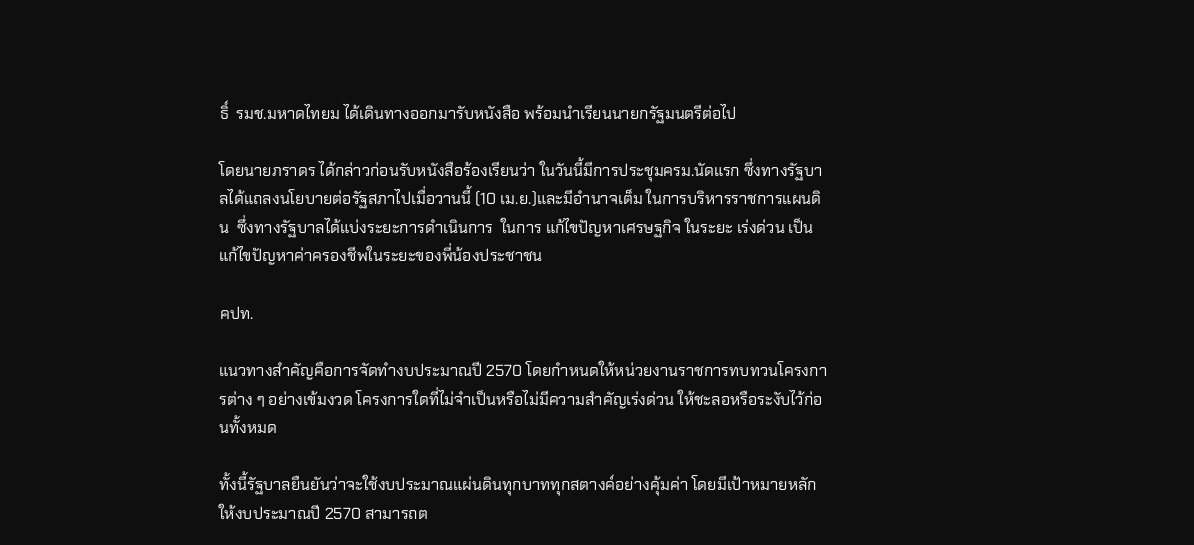ธิ์  รมช.มหาดไทยม ได้เดินทางออกมารับหนังสือ พร้อมนำเรียนนายกรัฐมนตรีต่อไป

โดยนายภราดร ได้กล่าวก่อนรับหนังสือร้องเรียนว่า ในวันนี้มีการประชุมครม.นัดแรก ซึ่งทางรัฐบาลได้แถลงนโยบายต่อรัฐสภาไปเมื่อวานนี้ (10 เม.ย.)และมีอำนาจเต็ม ในการบริหารราชการแผนดิน  ซึ่งทางรัฐบาลได้แบ่งระยะการดำเนินการ  ในการ แก้ไขปัญหาเศรษฐกิจ ในระยะ เร่งด่วน เป็นแก้ไขปัญหาค่าครองชีพในระยะของพี่น้องประชาชน

คปท.

แนวทางสำคัญคือการจัดทำงบประมาณปี 2570 โดยกำหนดให้หน่วยงานราชการทบทวนโครงการต่าง ๆ อย่างเข้มงวด โครงการใดที่ไม่จำเป็นหรือไม่มีความสำคัญเร่งด่วน ให้ชะลอหรือระงับไว้ก่อนทั้งหมด

ทั้งนี้รัฐบาลยืนยันว่าจะใช้งบประมาณแผ่นดินทุกบาททุกสตางค์อย่างคุ้มค่า โดยมีเป้าหมายหลักให้งบประมาณปี 2570 สามารถต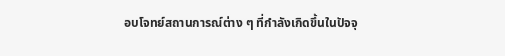อบโจทย์สถานการณ์ต่าง ๆ ที่กำลังเกิดขึ้นในปัจจุ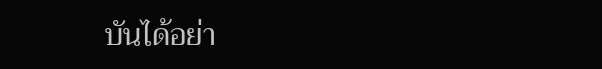บันได้อย่า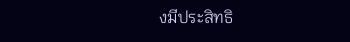งมีประสิทธิ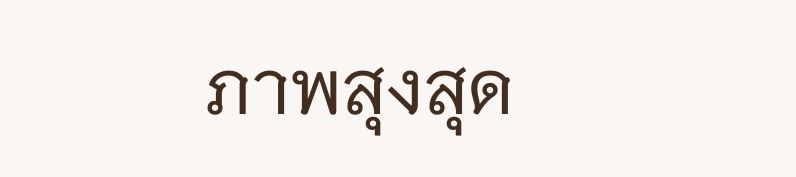ภาพสุงสุด